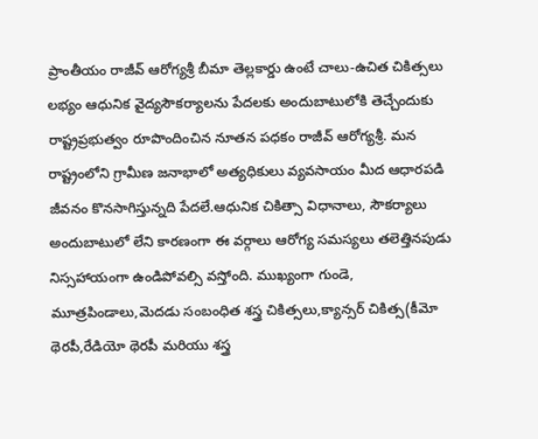ప్రాంతీయం రాజీవ్ ఆరోగ్యశ్రీ బీమా తెల్లకార్డు ఉంటే చాలు-ఉచిత చికిత్సలు లభ్యం ఆధునిక వైద్యసౌకర్యాలను పేదలకు అందుబాటులోకి తెచ్చేందుకు రాష్ట్రప్రభుత్వం రూపొందించిన నూతన పధకం రాజీవ్ ఆరోగ్యశ్రీ. మన రాష్ట్రంలోని గ్రామీణ జనాభాలో అత్యధికులు వ్యవసాయం మీద ఆధారపడి జీవనం కొనసాగిస్తున్నది పేదలే.ఆధునిక చికిత్సా విధానాలు, సౌకర్యాలు అందుబాటులో లేని కారణంగా ఈ వర్గాలు ఆరోగ్య సమస్యలు తలెత్తినపుడు నిస్సహాయంగా ఉండిపోవల్సి వస్తోంది. ముఖ్యంగా గుండె, మూత్రపిండాలు,మెదడు సంబంధిత శస్త్ర చికిత్సలు,క్యాన్సర్ చికిత్స(కీమో థెరపీ,రేడియో థెరపీ మరియు శస్త్ర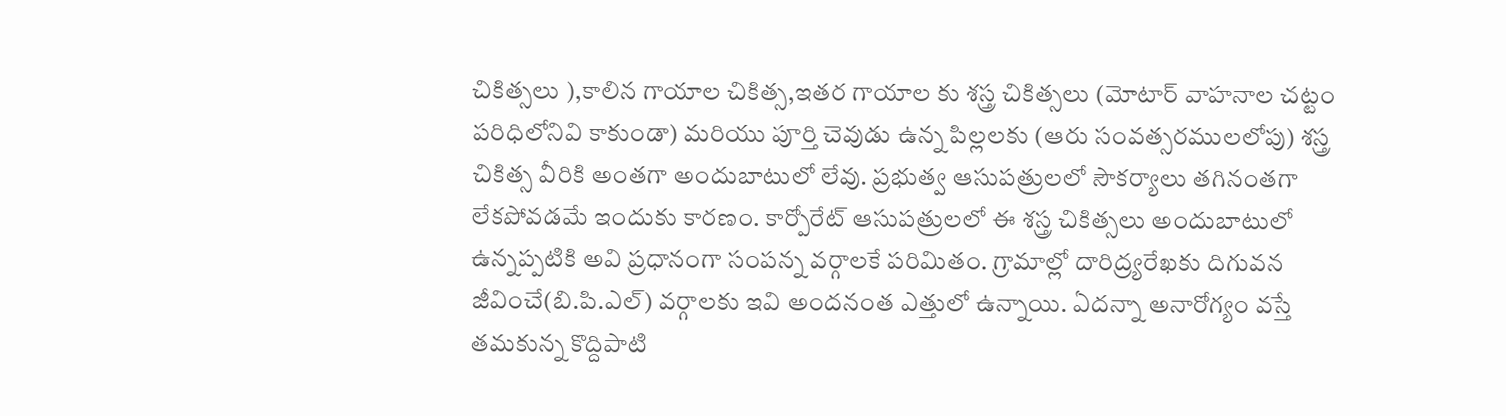చికిత్సలు ),కాలిన గాయాల చికిత్స,ఇతర గాయాల కు శస్త్ర చికిత్సలు (మోటార్ వాహనాల చట్టం పరిధిలోనివి కాకుండా) మరియు పూర్తి చెవుడు ఉన్న పిల్లలకు (ఆరు సంవత్సరములలోపు) శస్త్ర చికిత్స వీరికి అంతగా అందుబాటులో లేవు. ప్రభుత్వ ఆసుపత్రులలో సౌకర్యాలు తగినంతగా లేకపోవడమే ఇందుకు కారణం. కార్పోరేట్ ఆసుపత్రులలో ఈ శస్త్ర చికిత్సలు అందుబాటులో ఉన్నప్పటికి అవి ప్రధానంగా సంపన్న వర్గాలకే పరిమితం. గ్రామాల్లో దారిద్ర్యరేఖకు దిగువన జీవించే(బి.పి.ఎల్) వర్గాలకు ఇవి అందనంత ఎత్తులో ఉన్నాయి. ఏదన్నా అనారోగ్యం వస్తే తమకున్న కొద్దిపాటి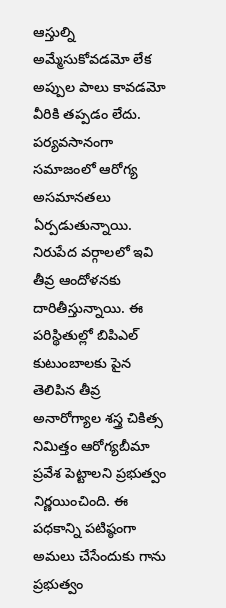ఆస్తుల్ని అమ్మేసుకోవడమో లేక అప్పుల పాలు కావడమో వీరికి తప్పడం లేదు. పర్యవసానంగా సమాజంలో ఆరోగ్య అసమానతలు ఏర్పడుతున్నాయి. నిరుపేద వర్గాలలో ఇవి తీవ్ర ఆందోళనకు దారితీస్తున్నాయి. ఈ పరిస్థితుల్లో బిపిఎల్ కుటుంబాలకు పైన తెలిపిన తీవ్ర అనారోగ్యాల శస్త్ర చికిత్స నిమిత్తం ఆరోగ్యబీమా ప్రవేశ పెట్టాలని ప్రభుత్వం నిర్ణయించింది. ఈ పధకాన్ని పటిష్ఠంగా అమలు చేసేందుకు గాను ప్రభుత్వం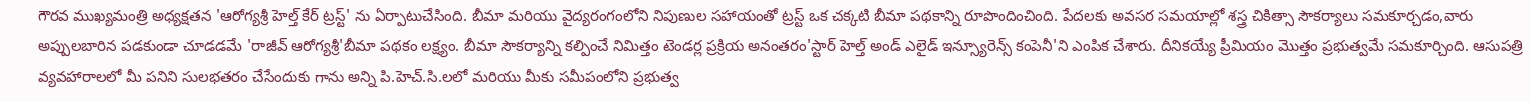గౌరవ ముఖ్యమంత్రి అధ్యక్షతన 'ఆరోగ్యశ్రీ హెల్త్ కేర్ ట్రస్ట్' ను ఏర్పాటుచేసింది. బీమా మరియు వైద్యరంగంలోని నిపుణుల సహాయంతో ట్రస్ట్ ఒక చక్కటి బీమా పథకాన్ని రూపొందించింది. పేదలకు అవసర సమయాల్లో శస్త్ర చికిత్సా సౌకర్యాలు సమకూర్చడం,వారు అప్పులబారిన పడకుండా చూడడమే 'రాజీవ్ ఆరోగ్యశ్రీ'బీమా పథకం లక్ష్యం. బీమా సౌకర్యాన్ని కల్పించే నిమిత్తం టెండర్ల ప్రక్రియ అనంతరం'స్టార్ హెల్త్ అండ్ ఎలైడ్ ఇన్స్యూరెన్స్ కంపెనీ'ని ఎంపిక చేశారు. దీనికయ్యే ప్రీమియం మొత్తం ప్రభుత్వమే సమకూర్చింది. ఆసుపత్రి వ్యవహారాలలో మీ పనిని సులభతరం చేసేందుకు గాను అన్ని పి.హెచ్.సి.లలో మరియు మీకు సమీపంలోని ప్రభుత్వ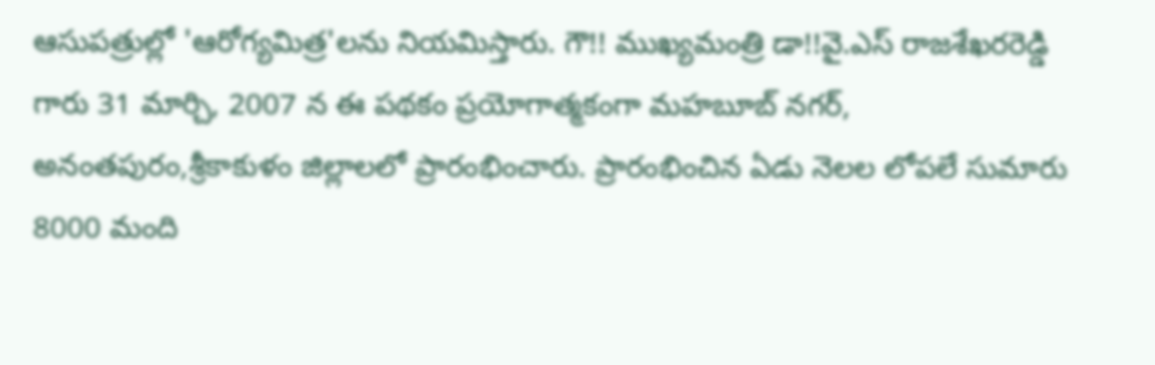ఆసుపత్రుల్లో 'ఆరోగ్యమిత్ర'లను నియమిస్తారు. గౌ!! ముఖ్యమంత్రి డా!!వై.ఎస్ రాజశేఖరరెడ్డి గారు 31 మార్చి, 2007 న ఈ పథకం ప్రయోగాత్మకంగా మహబూబ్ నగర్, అనంతపురం,శ్రీకాకుళం జిల్లాలలో ప్రారంభించారు. ప్రారంభించిన ఏడు నెలల లోపలే సుమారు 8000 మంది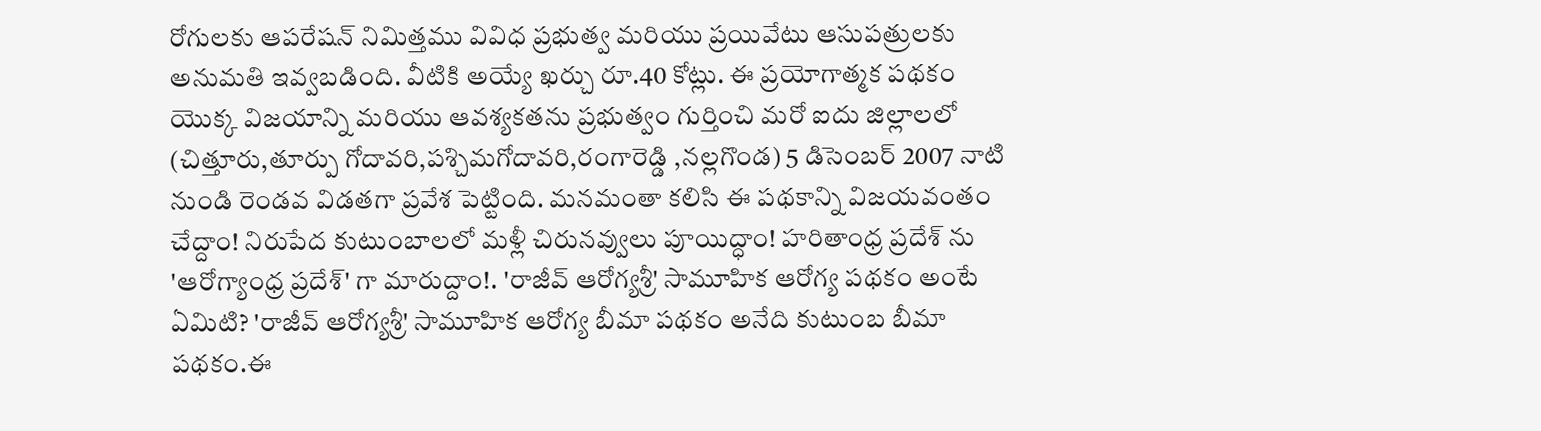రోగులకు ఆపరేషన్ నిమిత్తము వివిధ ప్రభుత్వ మరియు ప్రయివేటు ఆసుపత్రులకు అనుమతి ఇవ్వబడింది. వీటికి అయ్యే ఖర్చు రూ.40 కోట్లు. ఈ ప్రయోగాత్మక పథకం యొక్క విజయాన్ని మరియు ఆవశ్యకతను ప్రభుత్వం గుర్తించి మరో ఐదు జిల్లాలలో (చిత్తూరు,తూర్పు గోదావరి,పశ్చిమగోదావరి,రంగారెడ్డి ,నల్లగొండ) 5 డిసెంబర్ 2007 నాటి నుండి రెండవ విడతగా ప్రవేశ పెట్టింది. మనమంతా కలిసి ఈ పథకాన్ని విజయవంతం చేద్దాం! నిరుపేద కుటుంబాలలో మళ్లీ చిరునవ్వులు పూయిద్ధాం! హరితాంధ్ర ప్రదేశ్ ను 'ఆరోగ్యాంధ్ర ప్రదేశ్' గా మారుద్దాం!. 'రాజీవ్ ఆరోగ్యశ్రీ' సామూహిక ఆరోగ్య పథకం అంటే ఏమిటి? 'రాజీవ్ ఆరోగ్యశ్రీ' సామూహిక ఆరోగ్య బీమా పథకం అనేది కుటుంబ బీమా పథకం.ఈ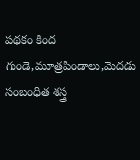పథకం కింద గుండె,మూత్రపిండాలు,మెదడు సంబంధిత శస్త్ర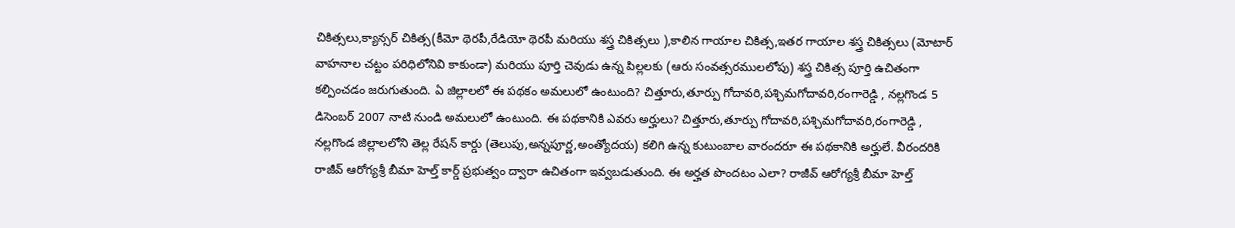చికిత్సలు,క్యాన్సర్ చికిత్స(కీమో థెరపీ,రేడియో థెరపీ మరియు శస్త్ర చికిత్సలు ),కాలిన గాయాల చికిత్స,ఇతర గాయాల శస్త్ర చికిత్సలు (మోటార్ వాహనాల చట్టం పరిధిలోనివి కాకుండా) మరియు పూర్తి చెవుడు ఉన్న పిల్లలకు (ఆరు సంవత్సరములలోపు) శస్త్ర చికిత్స పూర్తి ఉచితంగా కల్పించడం జరుగుతుంది. ఏ జిల్లాలలో ఈ పథకం అమలులో ఉంటుంది? చిత్తూరు,తూర్పు గోదావరి,పశ్చిమగోదావరి,రంగారెడ్డి , నల్లగొండ 5 డిసెంబర్ 2007 నాటి నుండి అమలులో ఉంటుంది. ఈ పథకానికి ఎవరు అర్హులు? చిత్తూరు,తూర్పు గోదావరి,పశ్చిమగోదావరి,రంగారెడ్డి , నల్లగొండ జిల్లాలలోని తెల్ల రేషన్ కార్డు (తెలుపు,అన్నపూర్ణ,అంత్యోదయ) కలిగి ఉన్న కుటుంబాల వారందరూ ఈ పథకానికి అర్హులే. వీరందరికి రాజీవ్ ఆరోగ్యశ్రీ బీమా హెల్త్ కార్డ్ ప్రభుత్వం ద్వారా ఉచితంగా ఇవ్వబడుతుంది. ఈ అర్హత పొందటం ఎలా? రాజీవ్ ఆరోగ్యశ్రీ బీమా హెల్త్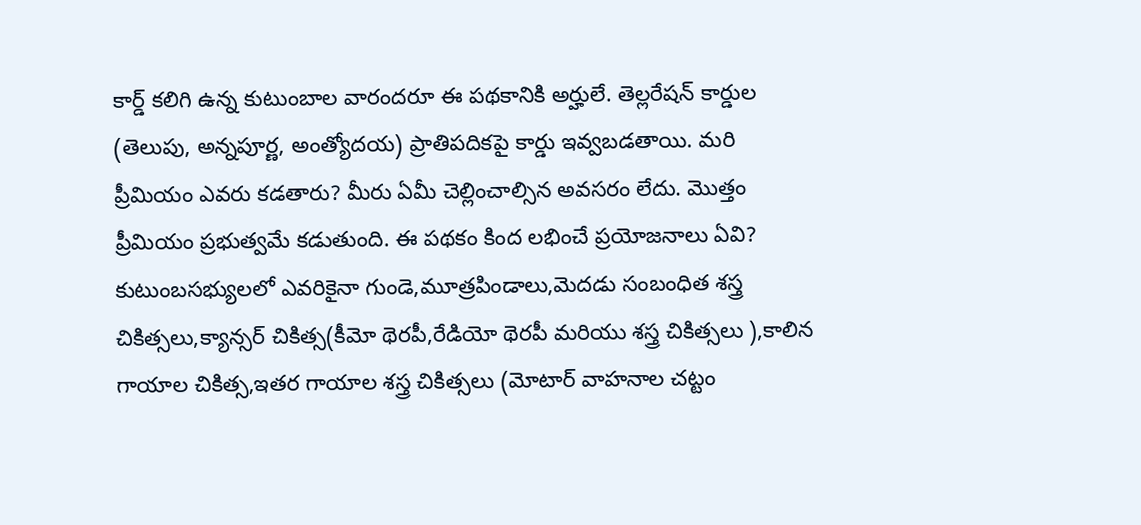కార్డ్ కలిగి ఉన్న కుటుంబాల వారందరూ ఈ పథకానికి అర్హులే. తెల్లరేషన్ కార్డుల (తెలుపు, అన్నపూర్ణ, అంత్యోదయ) ప్రాతిపదికపై కార్డు ఇవ్వబడతాయి. మరి ప్రీమియం ఎవరు కడతారు? మీరు ఏమీ చెల్లించాల్సిన అవసరం లేదు. మొత్తం ప్రీమియం ప్రభుత్వమే కడుతుంది. ఈ పథకం కింద లభించే ప్రయోజనాలు ఏవి? కుటుంబసభ్యులలో ఎవరికైనా గుండె,మూత్రపిండాలు,మెదడు సంబంధిత శస్త్ర చికిత్సలు,క్యాన్సర్ చికిత్స(కీమో థెరపీ,రేడియో థెరపీ మరియు శస్త్ర చికిత్సలు ),కాలిన గాయాల చికిత్స,ఇతర గాయాల శస్త్ర చికిత్సలు (మోటార్ వాహనాల చట్టం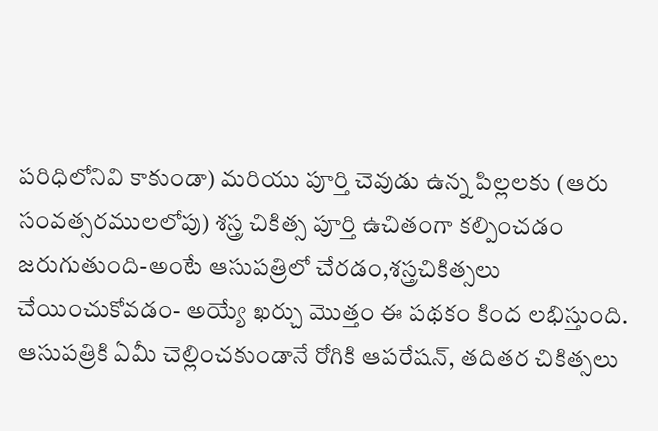పరిధిలోనివి కాకుండా) మరియు పూర్తి చెవుడు ఉన్న పిల్లలకు (ఆరు సంవత్సరములలోపు) శస్త్ర చికిత్స పూర్తి ఉచితంగా కల్పించడం జరుగుతుంది-అంటే ఆసుపత్రిలో చేరడం,శస్త్రచికిత్సలు చేయించుకోవడం- అయ్యే ఖర్చు మొత్తం ఈ పథకం కింద లభిస్తుంది. ఆసుపత్రికి ఏమీ చెల్లించకుండానే రోగికి ఆపరేషన్, తదితర చికిత్సలు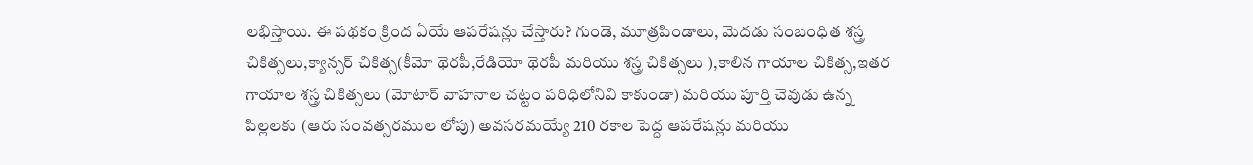లభిస్తాయి. ఈ పథకం క్రింద ఏయే ఆపరేషన్లు చేస్తారు? గుండె, మూత్రపిండాలు, మెదడు సంబంధిత శస్త్ర చికిత్సలు,క్యాన్సర్ చికిత్స(కీమో థెరపీ,రేడియో థెరపీ మరియు శస్త్ర చికిత్సలు ),కాలిన గాయాల చికిత్స,ఇతర గాయాల శస్త్ర చికిత్సలు (మోటార్ వాహనాల చట్టం పరిధిలోనివి కాకుండా) మరియు పూర్తి చెవుడు ఉన్న పిల్లలకు (ఆరు సంవత్సరముల లోపు) అవసరమయ్యే 210 రకాల పెద్ద ఆపరేషన్లు మరియు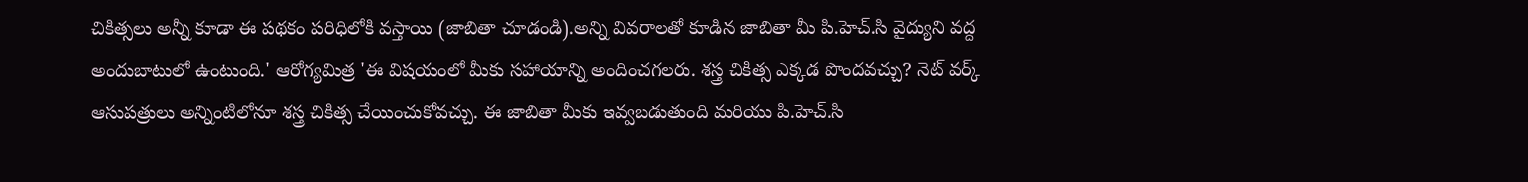చికిత్సలు అన్నీ కూడా ఈ పథకం పరిధిలోకి వస్తాయి (జాబితా చూడండి).అన్ని వివరాలతో కూడిన జాబితా మీ పి.హెచ్.సి వైద్యుని వద్ద అందుబాటులో ఉంటుంది.' ఆరోగ్యమిత్ర 'ఈ విషయంలో మీకు సహాయాన్ని అందించగలరు. శస్త్ర చికిత్స ఎక్కడ పొందవచ్చు? నెట్ వర్క్ ఆసుపత్రులు అన్నింటిలోనూ శస్త్ర చికిత్స చేయించుకోవచ్చు. ఈ జాబితా మీకు ఇవ్వబడుతుంది మరియు పి.హెచ్.సి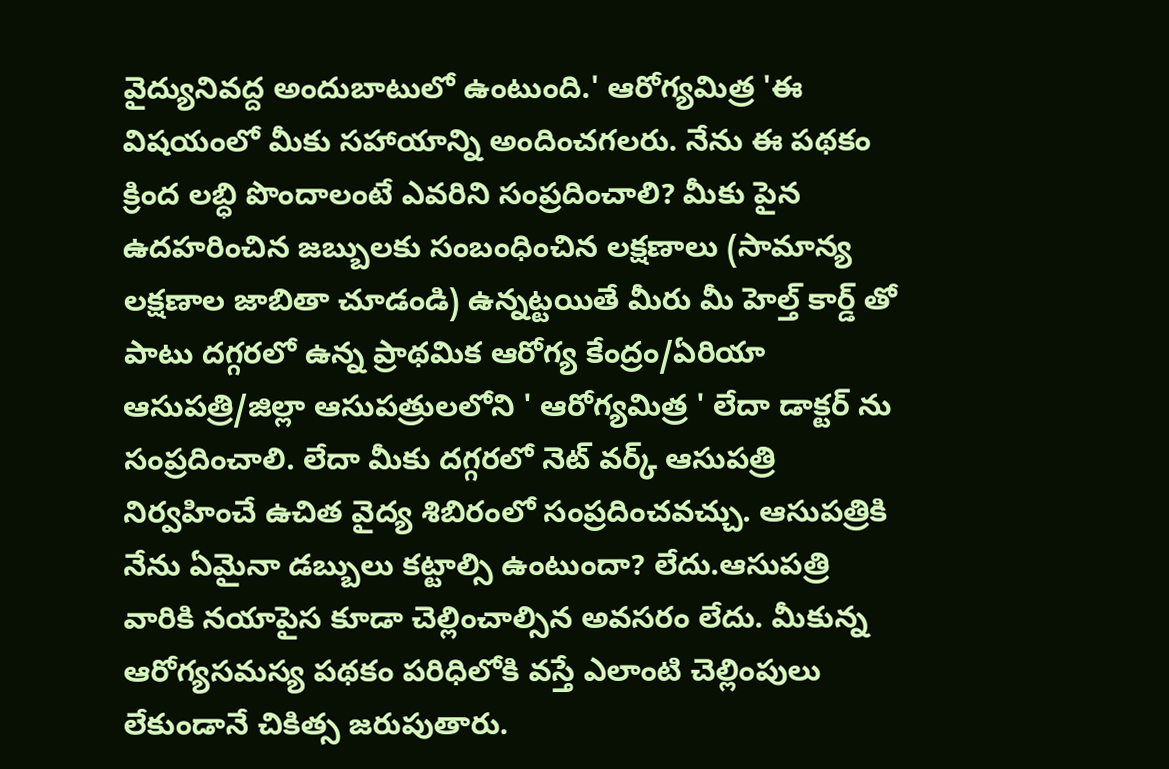వైద్యునివద్ద అందుబాటులో ఉంటుంది.' ఆరోగ్యమిత్ర 'ఈ విషయంలో మీకు సహాయాన్ని అందించగలరు. నేను ఈ పథకం క్రింద లబ్ధి పొందాలంటే ఎవరిని సంప్రదించాలి? మీకు పైన ఉదహరించిన జబ్బులకు సంబంధించిన లక్షణాలు (సామాన్య లక్షణాల జాబితా చూడండి) ఉన్నట్టయితే మీరు మీ హెల్త్ కార్డ్ తో పాటు దగ్గరలో ఉన్న ప్రాథమిక ఆరోగ్య కేంద్రం/ఏరియా ఆసుపత్రి/జిల్లా ఆసుపత్రులలోని ' ఆరోగ్యమిత్ర ' లేదా డాక్టర్ ను సంప్రదించాలి. లేదా మీకు దగ్గరలో నెట్ వర్క్ ఆసుపత్రి నిర్వహించే ఉచిత వైద్య శిబిరంలో సంప్రదించవచ్చు. ఆసుపత్రికి నేను ఏమైనా డబ్బులు కట్టాల్సి ఉంటుందా? లేదు.ఆసుపత్రి వారికి నయాపైస కూడా చెల్లించాల్సిన అవసరం లేదు. మీకున్న ఆరోగ్యసమస్య పథకం పరిధిలోకి వస్తే ఎలాంటి చెల్లింపులు లేకుండానే చికిత్స జరుపుతారు.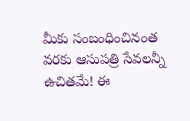మీకు సంబంధించినంత వరకు ఆసుపత్రి సేవలన్నీ ఉచితమే! ఈ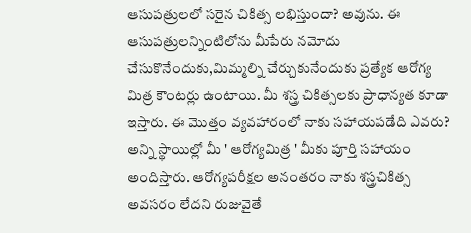ఆసుపత్రులలో సరైన చికిత్స లభిస్తుందా? అవును. ఈ ఆసుపత్రులన్నింటిలోను మీపేరు నమోదు చేసుకొనేందుకు,మిమ్మల్ని చేర్చుకునేందుకు ప్రత్యేక ఆరోగ్య మిత్ర కౌంటర్లు ఉంటాయి. మీ శస్త్ర చికిత్సలకు ప్రాధాన్యత కూడా ఇస్తారు. ఈ మొత్తం వ్యవహారంలో నాకు సహాయపడేది ఎవరు? అన్ని స్థాయిల్లో మీ ' ఆరోగ్యమిత్ర ' మీకు పూర్తి సహాయం అందిస్తారు. ఆరోగ్యపరీక్షల అనంతరం నాకు శస్త్రచికిత్స అవసరం లేదని రుజువైతే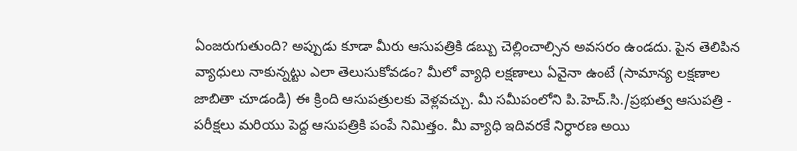ఏంజరుగుతుంది? అప్పుడు కూడా మీరు ఆసుపత్రికి డబ్బు చెల్లించాల్సిన అవసరం ఉండదు. పైన తెలిపిన వ్యాధులు నాకున్నట్టు ఎలా తెలుసుకోవడం? మీలో వ్యాధి లక్షణాలు ఏవైనా ఉంటే (సామాన్య లక్షణాల జాబితా చూడండి) ఈ క్రింది ఆసుపత్రులకు వెళ్లవచ్చు. మీ సమీపంలోని పి.హెచ్.సి./ప్రభుత్వ ఆసుపత్రి - పరీక్షలు మరియు పెద్ద ఆసుపత్రికి పంపే నిమిత్తం. మీ వ్యాధి ఇదివరకే నిర్ధారణ అయి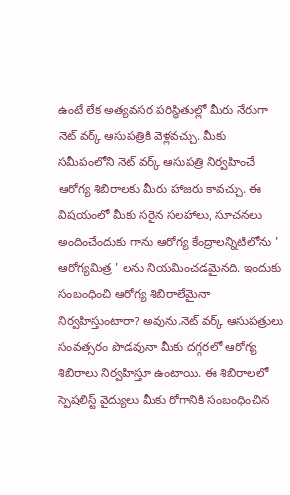ఉంటే లేక అత్యవసర పరిస్థితుల్లో మీరు నేరుగా నెట్ వర్క్ ఆసుపత్రికి వెళ్లవచ్చు. మీకు సమీపంలోని నెట్ వర్క్ ఆసుపత్రి నిర్వహించే ఆరోగ్య శిబిరాలకు మీరు హాజరు కావచ్చు. ఈ విషయంలో మీకు సరైన సలహాలు, సూచనలు అందించేందుకు గాను ఆరోగ్య కేంద్రాలన్నిటిలోను ' ఆరోగ్యమిత్ర ' లను నియమించడమైనది. ఇందుకు సంబంధించి ఆరోగ్య శిబిరాలేమైనా నిర్వహిస్తుంటారా? అవును.నెట్ వర్క్ ఆసుపత్రులు సంవత్సరం పొడవునా మీకు దగ్గరలో ఆరోగ్య శిబిరాలు నిర్వహిస్తూ ఉంటాయి. ఈ శిబిరాలలో స్పెషలిస్ట్ వైద్యులు మీకు రోగానికి సంబంధించిన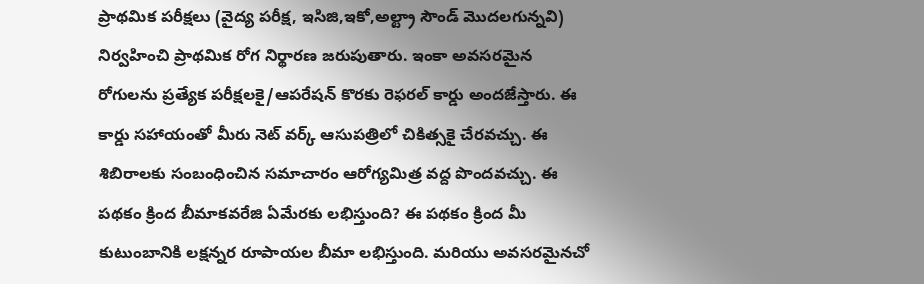ప్రాథమిక పరీక్షలు (వైద్య పరీక్ష, ఇసిజి,ఇకో,అల్ట్రా సౌండ్ మొదలగున్నవి) నిర్వహించి ప్రాథమిక రోగ నిర్థారణ జరుపుతారు. ఇంకా అవసరమైన రోగులను ప్రత్యేక పరీక్షలకై/ఆపరేషన్ కొరకు రెఫరల్ కార్డు అందజేస్తారు. ఈ కార్డు సహాయంతో మీరు నెట్ వర్క్ ఆసుపత్రిలో చికిత్సకై చేరవచ్చు. ఈ శిబిరాలకు సంబంధించిన సమాచారం ఆరోగ్యమిత్ర వద్ద పొందవచ్చు. ఈ పథకం క్రింద బీమాకవరేజి ఏమేరకు లభిస్తుంది? ఈ పథకం క్రింద మీ కుటుంబానికి లక్షన్నర రూపాయల బీమా లభిస్తుంది. మరియు అవసరమైనచో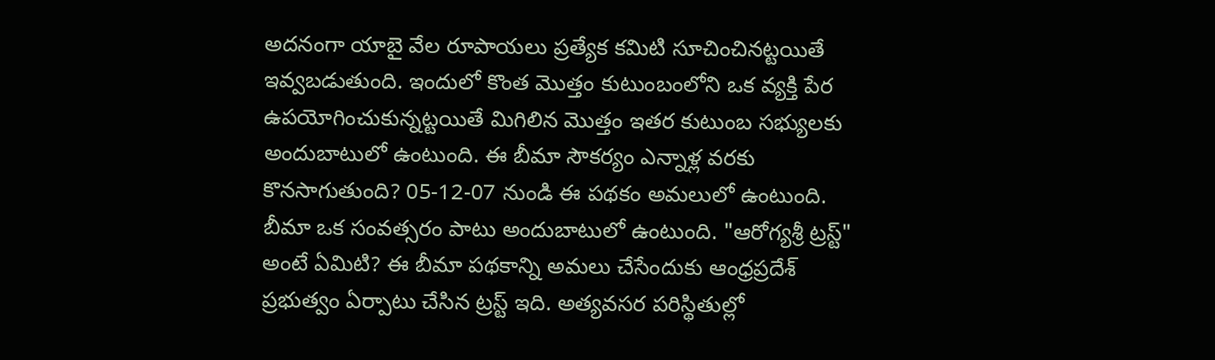అదనంగా యాబై వేల రూపాయలు ప్రత్యేక కమిటి సూచించినట్టయితే ఇవ్వబడుతుంది. ఇందులో కొంత మొత్తం కుటుంబంలోని ఒక వ్యక్తి పేర ఉపయోగించుకున్నట్టయితే మిగిలిన మొత్తం ఇతర కుటుంబ సభ్యులకు అందుబాటులో ఉంటుంది. ఈ బీమా సౌకర్యం ఎన్నాళ్ల వరకు కొనసాగుతుంది? 05-12-07 నుండి ఈ పథకం అమలులో ఉంటుంది. బీమా ఒక సంవత్సరం పాటు అందుబాటులో ఉంటుంది. "ఆరోగ్యశ్రీ ట్రస్ట్" అంటే ఏమిటి? ఈ బీమా పథకాన్ని అమలు చేసేందుకు ఆంధ్రప్రదేశ్ ప్రభుత్వం ఏర్పాటు చేసిన ట్రస్ట్ ఇది. అత్యవసర పరిస్థితుల్లో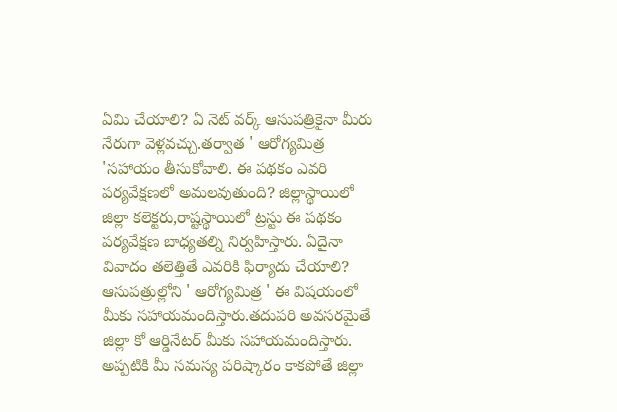ఏమి చేయాలి? ఏ నెట్ వర్క్ ఆసుపత్రికైనా మీరు నేరుగా వెళ్లవచ్చు.తర్వాత ' ఆరోగ్యమిత్ర 'సహాయం తీసుకోవాలి. ఈ పథకం ఎవరి పర్యవేక్షణలో అమలవుతుంది? జిల్లాస్థాయిలో జిల్లా కలెక్టరు,రాష్టస్థాయిలో ట్రస్టు ఈ పథకం పర్యవేక్షణ బాధ్యతల్ని నిర్వహిస్తారు. ఏదైనా వివాదం తలెత్తితే ఎవరికి ఫిర్యాదు చేయాలి? ఆసుపత్రుల్లోని ' ఆరోగ్యమిత్ర ' ఈ విషయంలో మీకు సహాయమందిస్తారు.తదుపరి అవసరమైతే జిల్లా కో ఆర్డినేటర్ మీకు సహాయమందిస్తారు. అప్పటికి మీ సమస్య పరిష్కారం కాకపోతే జిల్లా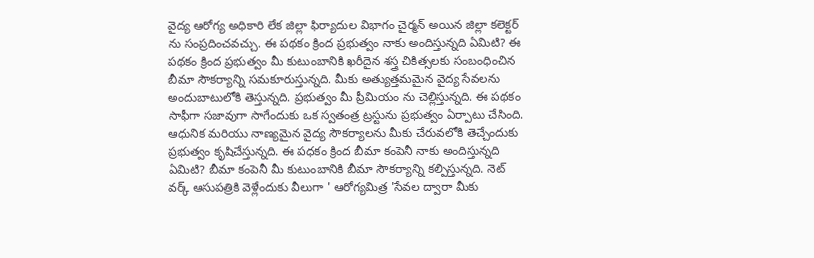వైద్య ఆరోగ్య అధికారి లేక జిల్లా ఫిర్యాదుల విభాగం చైర్మన్ అయిన జిల్లా కలెక్టర్ ను సంప్రదించవచ్చు. ఈ పథకం క్రింద ప్రభుత్వం నాకు అందిస్తున్నది ఏమిటి? ఈ పథకం క్రింద ప్రభుత్వం మీ కుటుంబానికి ఖరీదైన శస్త్ర చికిత్సలకు సంబంధించిన బీమా సౌకర్యాన్ని సమకూరుస్తున్నది. మీకు అత్యుత్తమమైన వైద్య సేవలను అందుబాటులోకి తెస్తున్నది. ప్రభుత్వం మీ ప్రీమియం ను చెల్లిస్తున్నది. ఈ పథకం సాఫీగా సజావుగా సాగేందుకు ఒక స్వతంత్ర ట్రస్టును ప్రభుత్వం ఏర్పాటు చేసింది. ఆధునిక మరియు నాణ్యమైన వైద్య సౌకర్యాలను మీకు చేరువలోకి తెచ్చేందుకు ప్రభుత్వం కృషిచేస్తున్నది. ఈ పధకం క్రింద బీమా కంపెనీ నాకు అందిస్తున్నది ఏమిటి? బీమా కంపెనీ మీ కుటుంబానికి బీమా సౌకర్యాన్ని కల్పిస్తున్నది. నెట్ వర్క్ ఆసుపత్రికి వెళ్లేందుకు వీలుగా ' ఆరోగ్యమిత్ర 'సేవల ద్వారా మీకు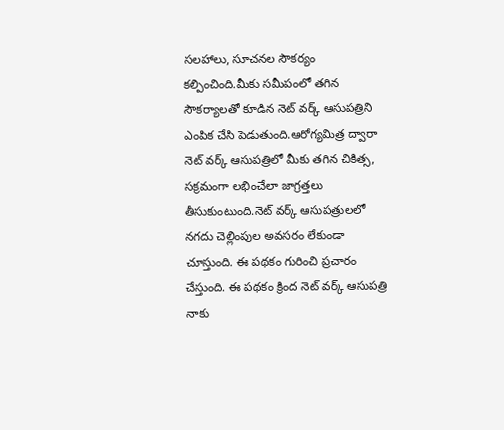సలహాలు, సూచనల సౌకర్యం కల్పించింది.మీకు సమీపంలో తగిన సౌకర్యాలతో కూడిన నెట్ వర్క్ ఆసుపత్రిని ఎంపిక చేసి పెడుతుంది.ఆరోగ్యమిత్ర ద్వారా నెట్ వర్క్ ఆసుపత్రిలో మీకు తగిన చికిత్స, సక్రమంగా లభించేలా జాగ్రత్తలు తీసుకుంటుంది.నెట్ వర్క్ ఆసుపత్రులలో నగదు చెల్లింపుల అవసరం లేకుండా చూస్తుంది. ఈ పథకం గురించి ప్రచారం చేస్తుంది. ఈ పథకం క్రింద నెట్ వర్క్ ఆసుపత్రి నాకు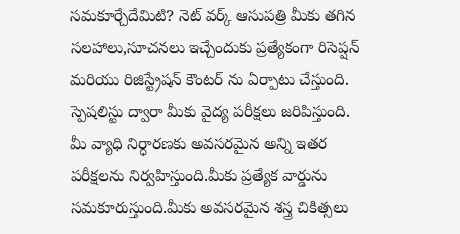సమకూర్చేదేమిటి? నెట్ వర్క్ ఆసుపత్రి మీకు తగిన సలహాలు,సూచనలు ఇచ్చేందుకు ప్రత్యేకంగా రిసెప్షన్ మరియు రిజిస్ట్రేషన్ కౌంటర్ ను ఏర్పాటు చేస్తుంది. స్పెషలిస్టు ద్వారా మీకు వైద్య పరీక్షలు జరిపిస్తుంది. మీ వ్యాధి నిర్ధారణకు అవసరమైన అన్ని ఇతర పరీక్షలను నిర్వహిస్తుంది.మీకు ప్రత్యేక వార్డును సమకూరుస్తుంది.మీకు అవసరమైన శస్త్ర చికిత్సలు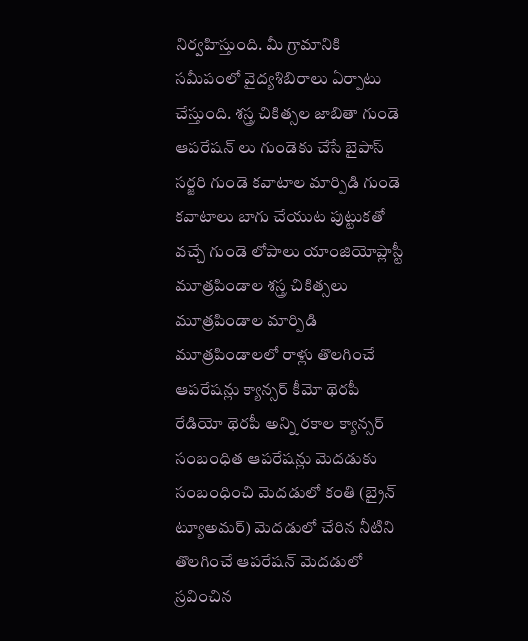నిర్వహిస్తుంది. మీ గ్రామానికి సమీపంలో వైద్యశిబిరాలు ఏర్పాటు చేస్తుంది. శస్త్ర చికిత్సల జాబితా గుండె ఆపరేషన్ లు గుండెకు చేసే బైపాస్ సర్జరి గుండె కవాటాల మార్పిడి గుండె కవాటాలు బాగు చేయుట పుట్టుకతో వచ్చే గుండె లోపాలు యాంజియోప్లాస్టీ మూత్రపిండాల శస్త్ర చికిత్సలు మూత్రపిండాల మార్పిడి మూత్రపిండాలలో రాళ్లు తొలగించే ఆపరేషన్లు క్యాన్సర్ కీమో థెరపీ రేడియో థెరపీ అన్ని రకాల క్యాన్సర్ సంబంధిత ఆపరేషన్లు మెదడుకు సంబంధించి మెదడులో కంతి (బ్రైన్ ట్యూఅమర్) మెదడులో చేరిన నీటిని తొలగించే ఆపరేషన్ మెదడులో స్రవించిన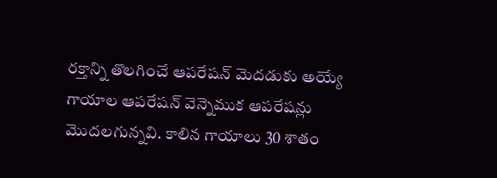రక్తాన్ని తొలగించే ఆపరేషన్ మెదడుకు అయ్యే గాయాల ఆపరేషన్ వెన్నెముక ఆపరేషన్లు మొదలగున్నవి. కాలిన గాయాలు 30 శాతం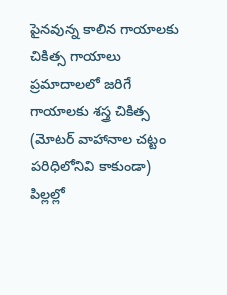పైనవున్న కాలిన గాయాలకు చికిత్స గాయాలు ప్రమాదాలలో జరిగే గాయాలకు శస్త్ర చికిత్స (మోటర్ వాహానాల చట్టం పరిధిలోనివి కాకుండా) పిల్లల్లో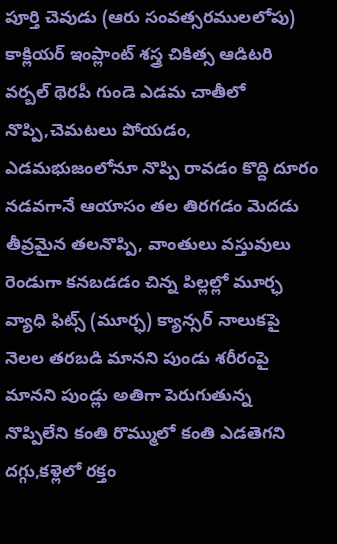పూర్తి చెవుడు (ఆరు సంవత్సరములలోపు) కాక్లియర్ ఇంప్లాంట్ శస్త్ర చికిత్స ఆడిటరి వర్బల్ థెరపీ గుండె ఎడమ చాతీలో నొప్పి,చెమటలు పోయడం, ఎడమభుజంలోనూ నొప్పి రావడం కొద్ది దూరం నడవగానే ఆయాసం తల తిరగడం మెదడు తీవ్రమైన తలనొప్పి, వాంతులు వస్తువులు రెండుగా కనబడడం చిన్న పిల్లల్లో మూర్ఛ వ్యాధి ఫిట్స్ (మూర్ఛ) క్యాన్సర్ నాలుకపై నెలల తరబడి మానని పుండు శరీరంపై మానని పుండ్లు అతిగా పెరుగుతున్న నొప్పిలేని కంతి రొమ్ములో కంతి ఎడతెగని దగ్గు,కళ్లెలో రక్తం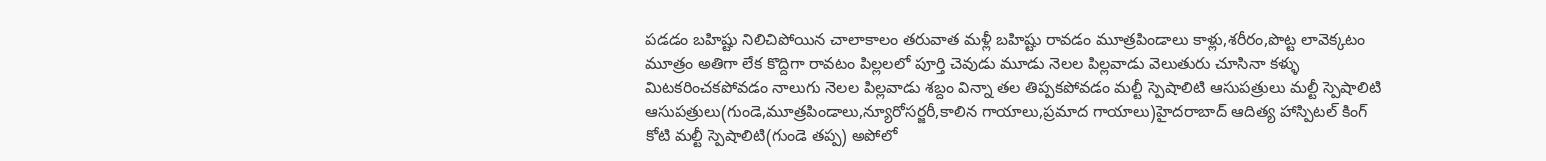పడడం బహిష్టు నిలిచిపోయిన చాలాకాలం తరువాత మళ్లీ బహిష్టు రావడం మూత్రపిండాలు కాళ్లు,శరీరం,పొట్ట లావెక్కటం మూత్రం అతిగా లేక కొద్దిగా రావటం పిల్లలలో పూర్తి చెవుడు మూడు నెలల పిల్లవాడు వెలుతురు చూసినా కళ్ళు మిటకరించకపోవడం నాలుగు నెలల పిల్లవాడు శబ్దం విన్నా తల తిప్పకపోవడం మల్టీ స్పెషాలిటి ఆసుపత్రులు మల్టీ స్పెషాలిటి ఆసుపత్రులు(గుండె,మూత్రపిండాలు,న్యూరోసర్జరీ,కాలిన గాయాలు,ప్రమాద గాయాలు)హైదరాబాద్ ఆదిత్య హాస్పిటల్ కింగ్ కోటి మల్టీ స్పెషాలిటి(గుండె తప్ప) అపోలో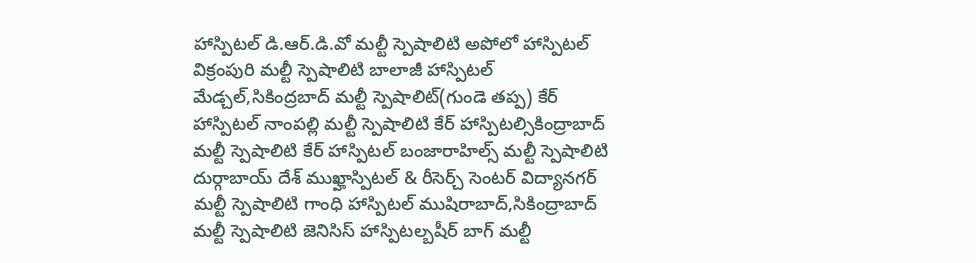హాస్పిటల్ డి.ఆర్.డి.వో మల్టీ స్పెషాలిటి అపోలో హాస్పిటల్ విక్రంపురి మల్టీ స్పెషాలిటి బాలాజీ హాస్పిటల్ మేడ్చల్,సికింద్రబాద్ మల్టీ స్పెషాలిట్(గుండె తప్ప) కేర్ హాస్పిటల్ నాంపల్లి మల్టీ స్పెషాలిటి కేర్ హాస్పిటల్సికింద్రాబాద్ మల్టీ స్పెషాలిటి కేర్ హాస్పిటల్ బంజారాహిల్స్ మల్టీ స్పెషాలిటి దుర్గాబాయ్ దేశ్ ముఖ్హాస్పిటల్ & రీసెర్చ్ సెంటర్ విద్యానగర్ మల్టీ స్పెషాలిటి గాంధి హాస్పిటల్ ముషిరాబాద్,సికింద్రాబాద్ మల్టీ స్పెషాలిటి జెనిసిస్ హాస్పిటల్బషీర్ బాగ్ మల్టీ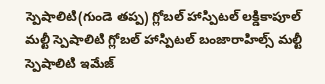స్పెషాలిటి(గుండె తప్ప) గ్లోబల్ హాస్పిటల్ లక్డికాపూల్ మల్టీ స్పెషాలిటి గ్లోబల్ హాస్పిటల్ బంజారాహిల్స్ మల్టీ స్పెషాలిటి ఇమేజ్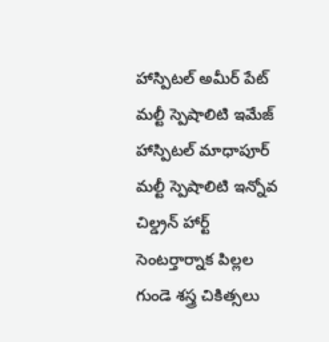హాస్పిటల్ అమీర్ పేట్ మల్టీ స్పెషాలిటి ఇమేజ్ హాస్పిటల్ మాధాపూర్ మల్టీ స్పెషాలిటి ఇన్నోవ చిల్డ్రన్ హార్ట్ సెంటర్తార్నాక పిల్లల గుండె శస్త్ర చికిత్సలు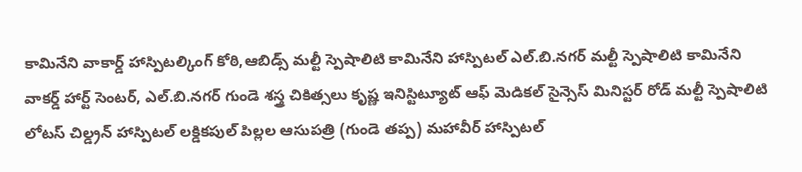కామినేని వాకార్డ్ హాస్పిటల్కింగ్ కోఠి,ఆబిడ్స్ మల్టీ స్పెషాలిటి కామినేని హాస్పిటల్ ఎల్.బి.నగర్ మల్టీ స్పెషాలిటి కామినేని వాకర్డ్ హార్ట్ సెంటర్, ఎల్.బి.నగర్ గుండె శస్త్ర చికిత్సలు కృష్ణ ఇనిస్టిట్యూట్ ఆఫ్ మెడికల్ సైన్సెస్ మినిస్టర్ రోడ్ మల్టీ స్పెషాలిటి లోటస్ చిల్డ్రన్ హాస్పిటల్ లక్డికపుల్ పిల్లల ఆసుపత్రి (గుండె తప్ప) మహావీర్ హాస్పిటల్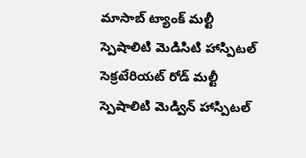మాసాబ్ ట్యాంక్ మల్టీ స్పెషాలిటి మెడిసిటి హాస్పిటల్ సెక్రటేరియట్ రోడ్ మల్టీ స్పెషాలిటి మెడ్విన్ హాస్పిటల్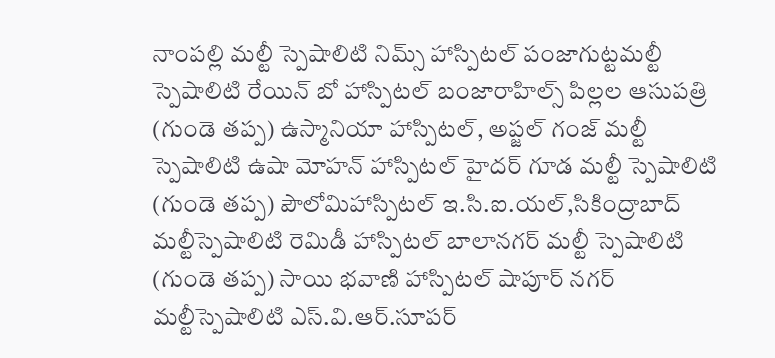నాంపల్లి మల్టీ స్పెషాలిటి నిమ్స్ హాస్పిటల్ పంజాగుట్టమల్టీ స్పెషాలిటి రేయిన్ బో హాస్పిటల్ బంజారాహిల్స్ పిల్లల ఆసుపత్రి (గుండె తప్ప) ఉస్మానియా హాస్పిటల్, అప్జల్ గంజ్ మల్టీ స్పెషాలిటి ఉషా మోహన్ హాస్పిటల్ హైదర్ గూడ మల్టీ స్పెషాలిటి (గుండె తప్ప) పౌలోమిహాస్పిటల్ ఇ.సి.ఐ.యల్,సికింద్రాబాద్ మల్టీస్పెషాలిటి రెమిడీ హాస్పిటల్ బాలానగర్ మల్టీ స్పెషాలిటి (గుండె తప్ప) సాయి భవాణి హాస్పిటల్ షాపూర్ నగర్ మల్టీస్పెషాలిటి ఎస్.వి.ఆర్.సూపర్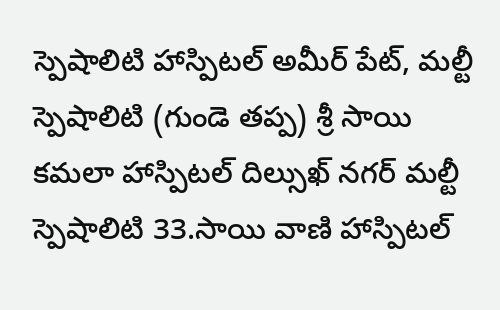స్పెషాలిటి హాస్పిటల్ అమీర్ పేట్, మల్టీ స్పెషాలిటి (గుండె తప్ప) శ్రీ సాయి కమలా హాస్పిటల్ దిల్సుఖ్ నగర్ మల్టీ స్పెషాలిటి 33.సాయి వాణి హాస్పిటల్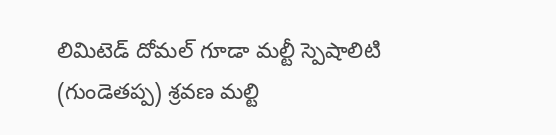లిమిటెడ్ దోమల్ గూడా మల్టీ స్పెషాలిటి (గుండెతప్ప) శ్రవణ మల్టి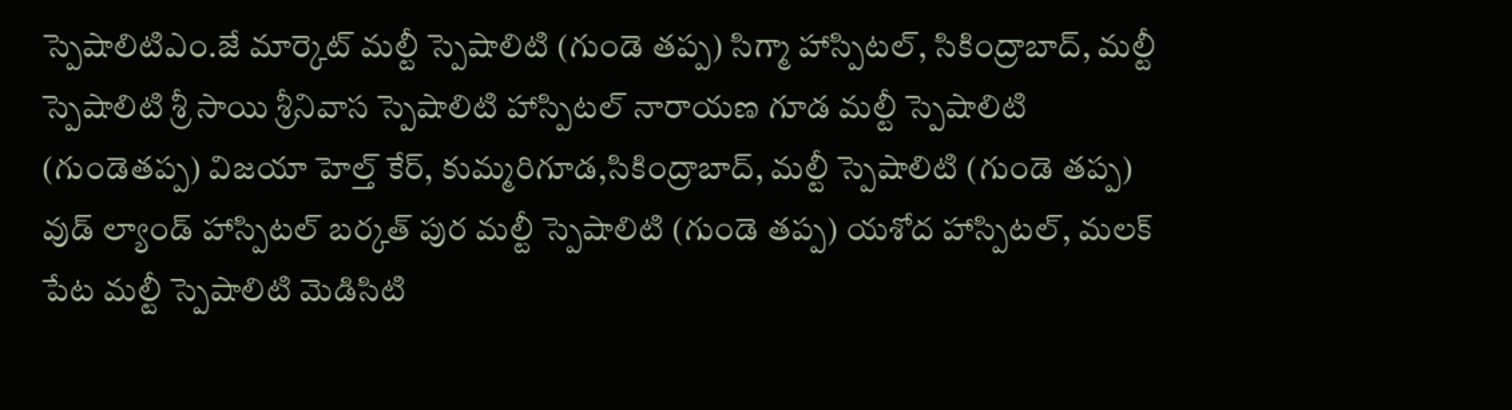స్పెషాలిటిఎం.జే మార్కెట్ మల్టీ స్పెషాలిటి (గుండె తప్ప) సిగ్మా హాస్పిటల్, సికింద్రాబాద్, మల్టీ స్పెషాలిటి శ్రీ సాయి శ్రీనివాస స్పెషాలిటి హాస్పిటల్ నారాయణ గూడ మల్టీ స్పెషాలిటి (గుండెతప్ప) విజయా హెల్త్ కేర్, కుమ్మరిగూడ,సికింద్రాబాద్, మల్టీ స్పెషాలిటి (గుండె తప్ప) వుడ్ ల్యాండ్ హాస్పిటల్ బర్కత్ పుర మల్టీ స్పెషాలిటి (గుండె తప్ప) యశోద హాస్పిటల్, మలక్ పేట మల్టీ స్పెషాలిటి మెడిసిటి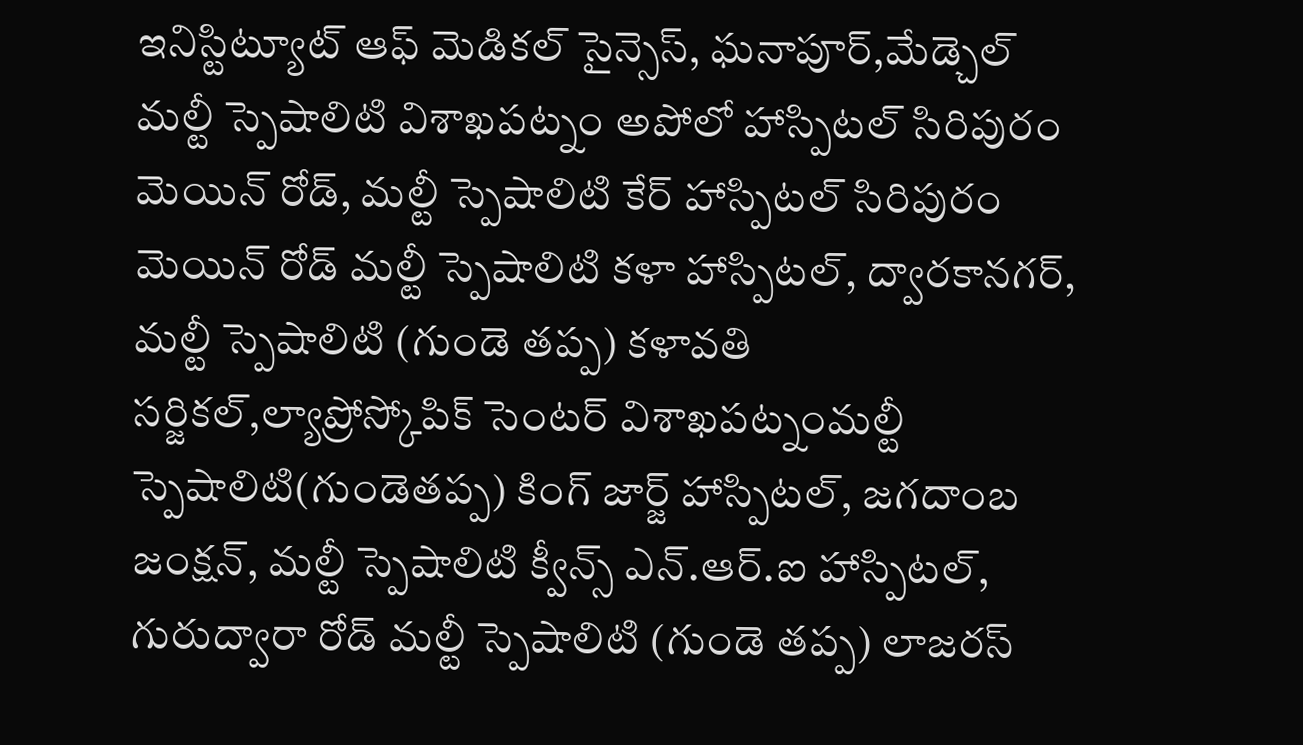ఇనిస్టిట్యూట్ ఆఫ్ మెడికల్ సైన్సెస్, ఘనాపూర్,మేడ్చెల్ మల్టీ స్పెషాలిటి విశాఖపట్నం అపోలో హాస్పిటల్ సిరిపురం మెయిన్ రోడ్, మల్టీ స్పెషాలిటి కేర్ హాస్పిటల్ సిరిపురం మెయిన్ రోడ్ మల్టీ స్పెషాలిటి కళా హాస్పిటల్, ద్వారకానగర్, మల్టీ స్పెషాలిటి (గుండె తప్ప) కళావతి సర్జికల్,ల్యాప్రోస్కోపిక్ సెంటర్ విశాఖపట్నంమల్టీ స్పెషాలిటి(గుండెతప్ప) కింగ్ జార్జ్ హాస్పిటల్, జగదాంబ జంక్షన్, మల్టీ స్పెషాలిటి క్వీన్స్ ఎన్.ఆర్.ఐ హాస్పిటల్, గురుద్వారా రోడ్ మల్టీ స్పెషాలిటి (గుండె తప్ప) లాజరస్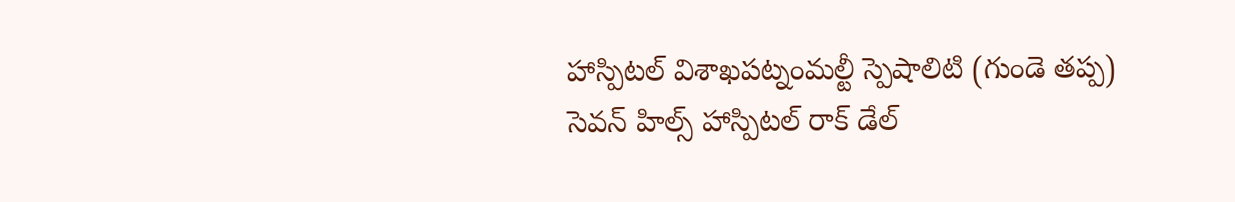హాస్పిటల్ విశాఖపట్నంమల్టీ స్పెషాలిటి (గుండె తప్ప) సెవన్ హిల్స్ హాస్పిటల్ రాక్ డేల్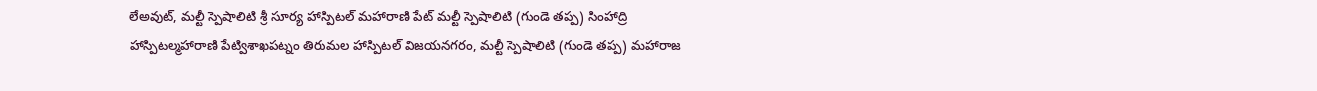లేఅవుట్, మల్టీ స్పెషాలిటి శ్రీ సూర్య హాస్పిటల్ మహారాణి పేట్ మల్టీ స్పెషాలిటి (గుండె తప్ప) సింహాద్రి హాస్పిటల్మహారాణి పేట్విశాఖపట్నం తిరుమల హాస్పిటల్ విజయనగరం, మల్టీ స్పెషాలిటి (గుండె తప్ప) మహారాజ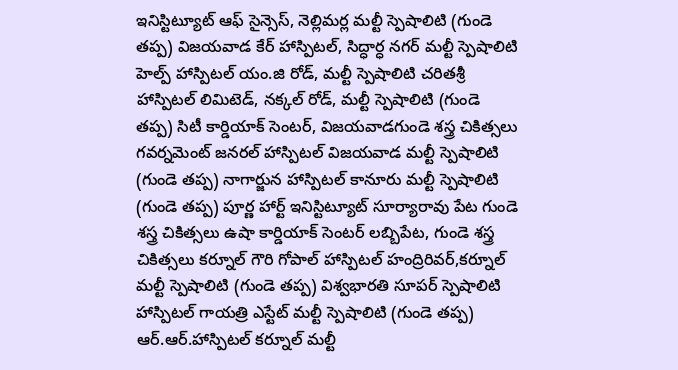ఇనిస్టిట్యూట్ ఆఫ్ సైన్సెస్, నెల్లిమర్ల మల్టీ స్పెషాలిటి (గుండె తప్ప) విజయవాడ కేర్ హాస్పిటల్, సిద్ధార్ధ నగర్ మల్టీ స్పెషాలిటి హెల్ప్ హాస్పిటల్ యం.జి రోడ్, మల్టీ స్పెషాలిటి చరితశ్రీ హాస్పిటల్ లిమిటెడ్, నక్కల్ రోడ్, మల్టీ స్పెషాలిటి (గుండె తప్ప) సిటీ కార్డియాక్ సెంటర్, విజయవాడగుండె శస్త్ర చికిత్సలు గవర్నమెంట్ జనరల్ హాస్పిటల్ విజయవాడ మల్టీ స్పెషాలిటి (గుండె తప్ప) నాగార్జున హాస్పిటల్ కానూరు మల్టీ స్పెషాలిటి (గుండె తప్ప) పూర్ణ హార్ట్ ఇనిస్టిట్యూట్ సూర్యారావు పేట గుండె శస్త్ర చికిత్సలు ఉషా కార్డియాక్ సెంటర్ లబ్బిపేట, గుండె శస్త్ర చికిత్సలు కర్నూల్ గౌరి గోపాల్ హాస్పిటల్ హంద్రిరివర్,కర్నూల్ మల్టీ స్పెషాలిటి (గుండె తప్ప) విశ్వభారతి సూపర్ స్పెషాలిటి హాస్పిటల్ గాయత్రి ఎస్టేట్ మల్టీ స్పెషాలిటి (గుండె తప్ప) ఆర్.ఆర్.హాస్పిటల్ కర్నూల్ మల్టీ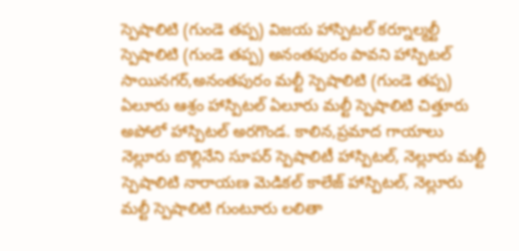స్పెషాలిటి (గుండె తప్ప) విజయ హాస్పిటల్ కర్నూల్మల్టీ స్పెషాలిటి (గుండె తప్ప) అనంతపురం పావని హాస్పిటల్ సాయినగర్,అనంతపురం మల్టీ స్పెషాలిటి (గుండె తప్ప) ఏలూరు ఆశ్రం హాస్పిటల్ ఏలూరు మల్టీ స్పెషాలిటి చిత్తూరు అపోలో హాస్పిటల్ అరగొండ. కాలిన,ప్రమాద గాయాలు నెల్లూరు బొల్లినేని సూపర్ స్పెషాలిటీ హాస్పిటల్, నెల్లూరు మల్టీ స్పెషాలిటి నారాయణ మెడికల్ కాలేజ్ హాస్పిటల్, నెల్లూరు మల్టీ స్పెషాలిటి గుంటూరు లలితా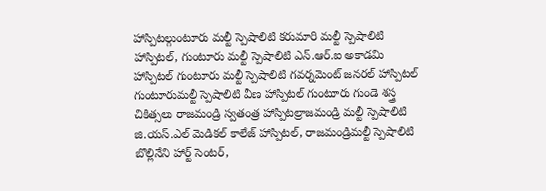హాస్పిటల్గుంటూరు మల్టీ స్పెషాలిటి కరుమారి మల్టీ స్పెషాలిటి హాస్పిటల్, గుంటూరు మల్టీ స్పెషాలిటి ఎన్.ఆర్.ఐ అకాడమి హాస్పిటల్ గుంటూరు మల్టీ స్పెషాలిటి గవర్నమెంట్ జనరల్ హాస్పిటల్ గుంటూరుమల్టీ స్పెషాలిటి వీణ హాస్పిటల్ గుంటూరు గుండె శస్త్ర చికిత్సలు రాజమండ్రి స్వతంత్ర హాస్పిటల్రాజమండ్రి మల్టీ స్పెషాలిటి జి.యస్.ఎల్ మెడికల్ కాలేజ్ హాస్పిటల్, రాజమండ్రిమల్టీ స్పెషాలిటి బొల్లినేని హార్ట్ సెంటర్,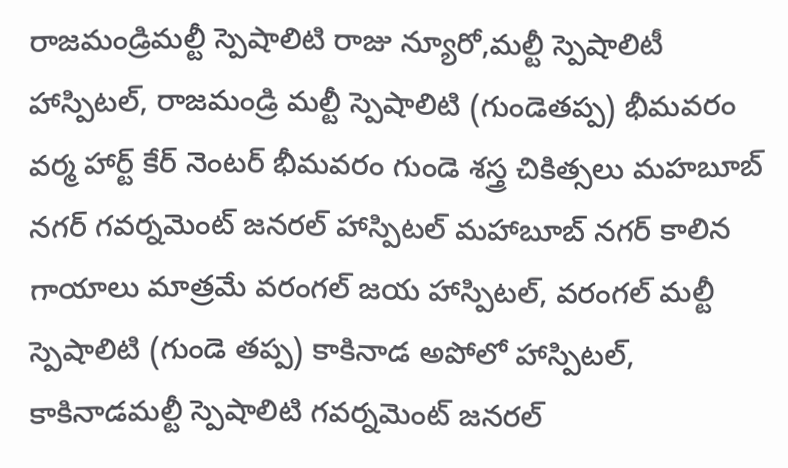రాజమండ్రిమల్టీ స్పెషాలిటి రాజు న్యూరో,మల్టీ స్పెషాలిటీ హాస్పిటల్, రాజమండ్రి మల్టీ స్పెషాలిటి (గుండెతప్ప) భీమవరం వర్మ హార్ట్ కేర్ నెంటర్ భీమవరం గుండె శస్త్ర చికిత్సలు మహబూబ్ నగర్ గవర్నమెంట్ జనరల్ హాస్పిటల్ మహాబూబ్ నగర్ కాలిన గాయాలు మాత్రమే వరంగల్ జయ హాస్పిటల్, వరంగల్ మల్టీ స్పెషాలిటి (గుండె తప్ప) కాకినాడ అపోలో హాస్పిటల్, కాకినాడమల్టీ స్పెషాలిటి గవర్నమెంట్ జనరల్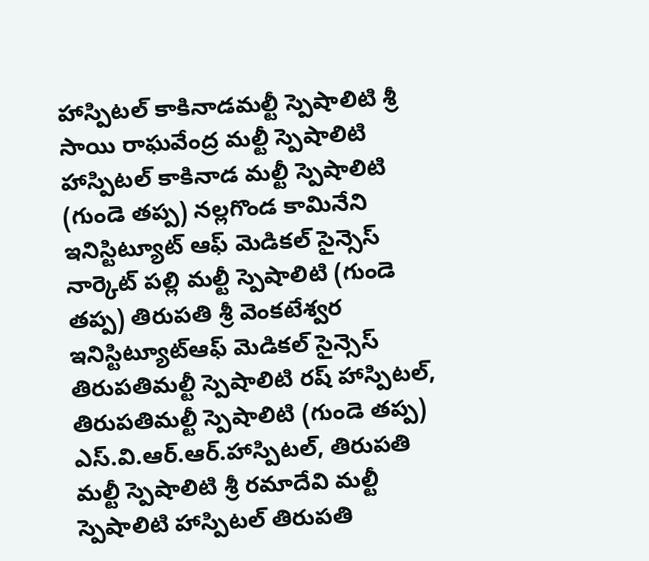హాస్పిటల్ కాకినాడమల్టీ స్పెషాలిటి శ్రీ సాయి రాఘవేంద్ర మల్టీ స్పెషాలిటి హాస్పిటల్ కాకినాడ మల్టీ స్పెషాలిటి (గుండె తప్ప) నల్లగొండ కామినేని ఇనిస్టిట్యూట్ ఆఫ్ మెడికల్ సైన్సెస్ నార్కెట్ పల్లి మల్టీ స్పెషాలిటి (గుండె తప్ప) తిరుపతి శ్రీ వెంకటేశ్వర ఇనిస్టిట్యూట్ఆఫ్ మెడికల్ సైన్సెస్ తిరుపతిమల్టీ స్పెషాలిటి రష్ హాస్పిటల్, తిరుపతిమల్టీ స్పెషాలిటి (గుండె తప్ప) ఎస్.వి.ఆర్.ఆర్.హాస్పిటల్, తిరుపతి మల్టీ స్పెషాలిటి శ్రీ రమాదేవి మల్టీ స్పెషాలిటి హాస్పిటల్ తిరుపతి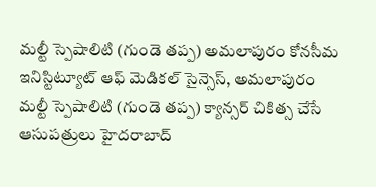మల్టీ స్పెషాలిటి (గుండె తప్ప) అమలాపురం కోనసీమ ఇనిస్టిట్యూట్ ఆఫ్ మెడికల్ సైన్సెస్, అమలాపురం మల్టీ స్పెషాలిటి (గుండె తప్ప) క్యాన్సర్ చికిత్స చేసే ఆసుపత్రులు హైదరాబాద్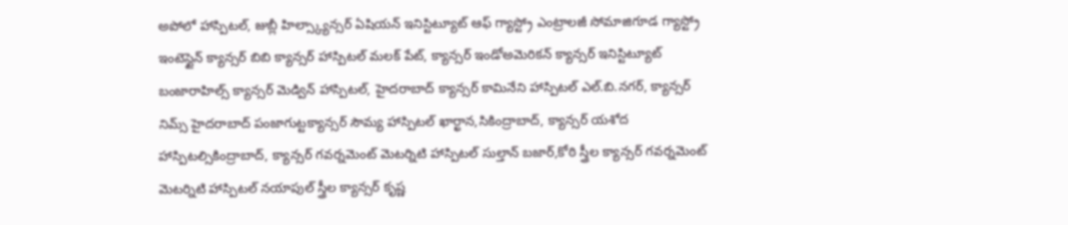అపోలో హాస్పిటల్, జుబ్లీ హిల్స్క్యాన్సర్ ఏషియన్ ఇనిస్టిట్యూట్ ఆఫ్ గ్యాస్ట్రో ఎంట్రాలజీ సోమాజిగూడ గ్యాస్ట్రో ఇంటెస్టైన్ క్యాన్సర్ బిబి క్యాన్సర్ హాస్పిటల్ మలక్ పేట్, క్యాన్సర్ ఇండోఅమెరికన్ క్యాన్సర్ ఇనిస్టిట్యూట్ బంజారాహిల్స్ క్యాన్సర్ మెడ్విన్ హాస్పిటల్, హైదరాబాద్ క్యాన్సర్ కామినేని హాస్పిటల్ ఎల్.బి.నగర్, క్యాన్సర్ నిమ్స్ హైదరాబాద్ పంజాగుట్టక్యాన్సర్ సౌమ్య హాస్పిటల్ ఖార్ఖాన,సికింద్రాబాద్, క్యాన్సర్ యశోద హాస్పిటల్సికింద్రాబాద్, క్యాన్సర్ గవర్నమెంట్ మెటర్నిటి హాస్పిటల్ సుల్తాన్ బజార్,కోఠి స్త్రీల క్యాన్సర్ గవర్నమెంట్ మెటర్నిటి హాస్పిటల్ నయాపుల్ స్త్రీల క్యాన్సర్ కృష్ణ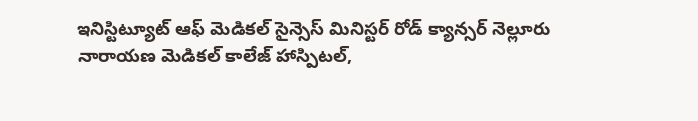ఇనిస్టిట్యూట్ ఆఫ్ మెడికల్ సైన్సెస్ మినిస్టర్ రోడ్ క్యాన్సర్ నెల్లూరు నారాయణ మెడికల్ కాలేజ్ హాస్పిటల్,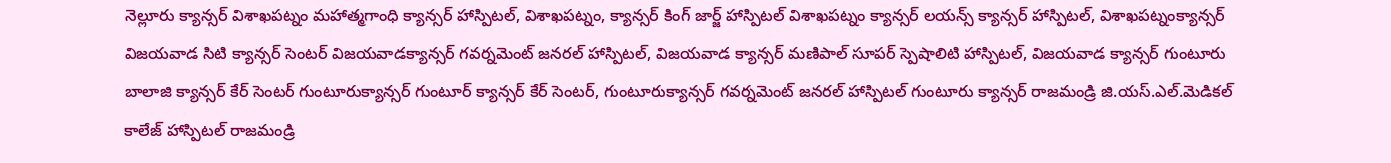నెల్లూరు క్యాన్సర్ విశాఖపట్నం మహాత్మగాంధి క్యాన్సర్ హాస్పిటల్, విశాఖపట్నం, క్యాన్సర్ కింగ్ జార్జ్ హాస్పిటల్ విశాఖపట్నం క్యాన్సర్ లయన్స్ క్యాన్సర్ హాస్పిటల్, విశాఖపట్నంక్యాన్సర్ విజయవాడ సిటి క్యాన్సర్ సెంటర్ విజయవాడక్యాన్సర్ గవర్నమెంట్ జనరల్ హాస్పిటల్, విజయవాడ క్యాన్సర్ మణిపాల్ సూపర్ స్పెషాలిటి హాస్పిటల్, విజయవాడ క్యాన్సర్ గుంటూరు బాలాజి క్యాన్సర్ కేర్ సెంటర్ గుంటూరుక్యాన్సర్ గుంటూర్ క్యాన్సర్ కేర్ సెంటర్, గుంటూరుక్యాన్సర్ గవర్నమెంట్ జనరల్ హాస్పిటల్ గుంటూరు క్యాన్సర్ రాజమండ్రి జి.యస్.ఎల్.మెడికల్ కాలేజ్ హాస్పిటల్ రాజమండ్రి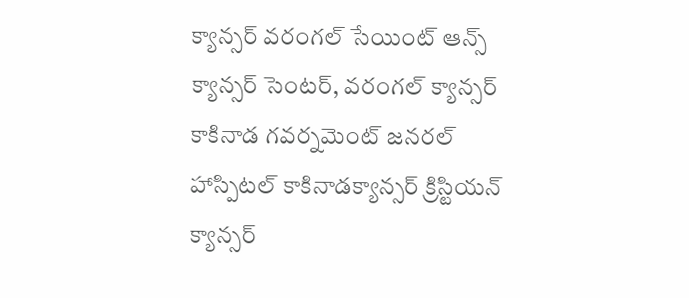క్యాన్సర్ వరంగల్ సేయింట్ ఆన్స్ క్యాన్సర్ సెంటర్, వరంగల్ క్యాన్సర్ కాకినాడ గవర్నమెంట్ జనరల్ హాస్పిటల్ కాకినాడక్యాన్సర్ క్రిస్టియన్ క్యాన్సర్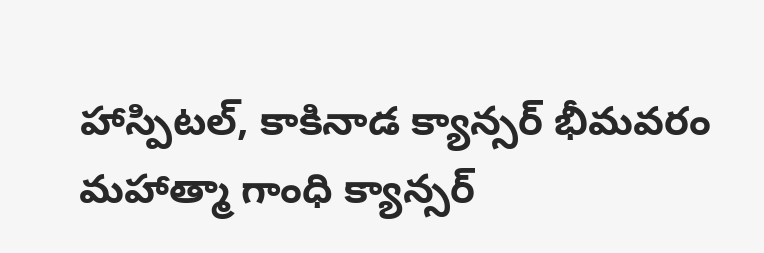హాస్పిటల్, కాకినాడ క్యాన్సర్ భీమవరం మహాత్మా గాంధి క్యాన్సర్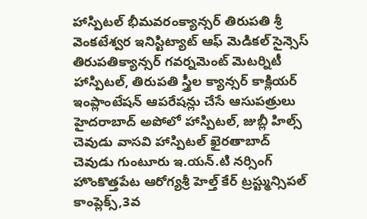హాస్పిటల్ భీమవరంక్యాన్సర్ తిరుపతి శ్రీ వెంకటేశ్వర ఇనిస్టిట్యాట్ ఆఫ్ మెడికల్ సైన్సెస్ తిరుపతిక్యాన్సర్ గవర్నమెంట్ మెటర్నిటీ హాస్పిటల్, తిరుపతి స్త్రీల క్యాన్సర్ కాక్లియర్ ఇంప్లాంటేషన్ ఆపరేషన్లు చేసే ఆసుపత్రులు హైదరాబాద్ అపోలో హాస్పిటల్, జుబ్లీ హిల్స్ చెవుడు వాసవి హాస్పిటల్ ఖైరతాబాద్ చెవుడు గుంటూరు ఇ.యన్.టి నర్సింగ్ హొంకొత్తపేట ఆరోగ్యశ్రీ హెల్త్ కేర్ ట్రస్ట్మున్సిపల్ కాంప్లెక్స్,3వ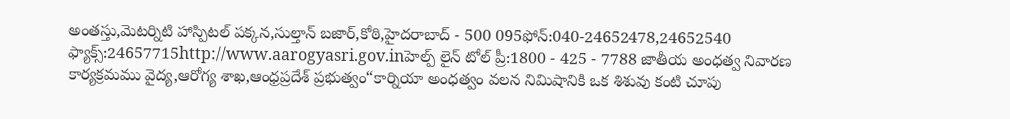అంతస్తు,మెటర్నిటి హాస్పిటల్ పక్కన,సుల్తాన్ బజార్,కోఠి,హైదరాబాద్ - 500 095ఫోన్:040-24652478,24652540 ఫ్యాక్స్:24657715http://www.aarogyasri.gov.inహెల్ప్ లైన్ టోల్ ప్రీ:1800 - 425 - 7788 జాతీయ అంధత్వ నివారణ కార్యక్రమము వైద్య,ఆరోగ్య శాఖ,ఆంధ్రప్రదేశ్ ప్రభుత్వం“కార్నియా అంధత్వం వలన నిమిషానికి ఒక శిశువు కంటి చూపు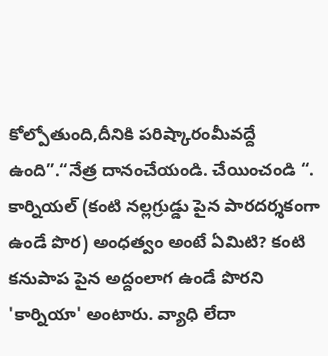కోల్పోతుంది,దీనికి పరిష్కారంమీవద్దే ఉంది”.“నేత్ర దానంచేయండి. చేయించండి “. కార్నియల్ (కంటి నల్లగ్రుడ్డు పైన పారదర్శకంగా ఉండే పొర) అంధత్వం అంటే ఏమిటి? కంటి కనుపాప పైన అద్దంలాగ ఉండే పొరని 'కార్నియా' అంటారు. వ్యాధి లేదా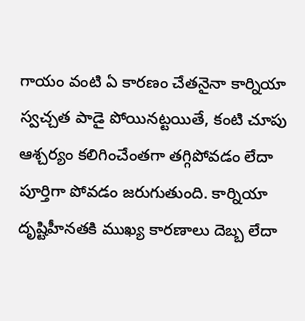గాయం వంటి ఏ కారణం చేతనైనా కార్నియా స్వచ్చత పాడై పోయినట్టయితే, కంటి చూపు ఆశ్చర్యం కలిగించేంతగా తగ్గిపోవడం లేదా పూర్తిగా పోవడం జరుగుతుంది. కార్నియా దృష్టిహీనతకి ముఖ్య కారణాలు దెబ్బ లేదా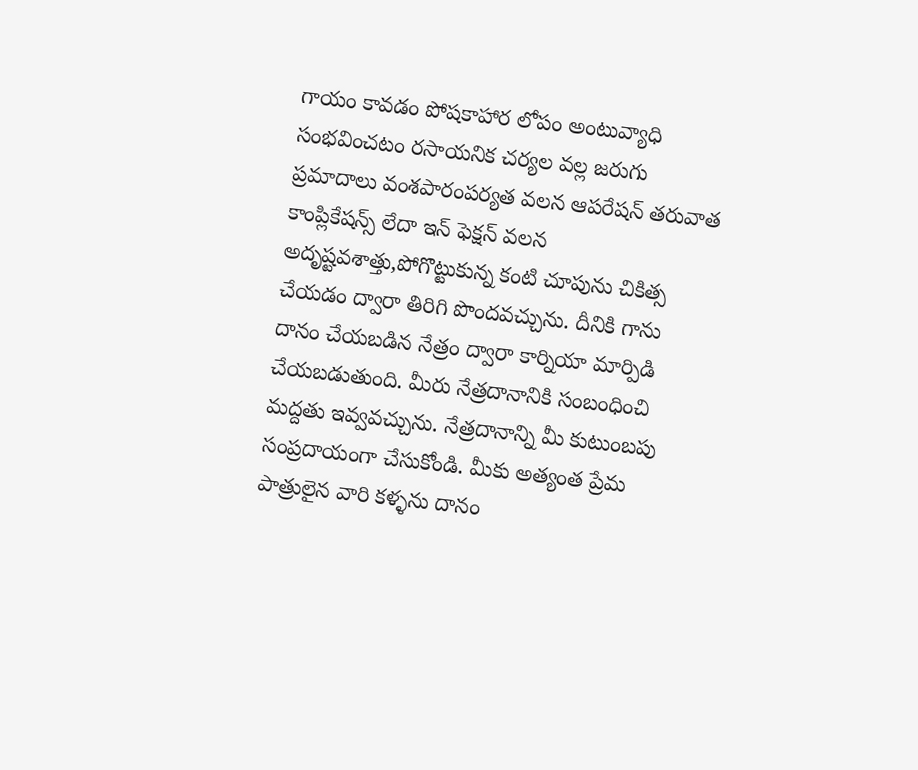గాయం కావడం పోషకాహార లోపం అంటువ్యాధి సంభవించటం రసాయనిక చర్యల వల్ల జరుగు ప్రమాదాలు వంశపారంపర్యత వలన ఆపరేషన్ తరువాత కాంప్లికేషన్స్ లేదా ఇన్ ఫెక్షన్ వలన అదృష్టవశాత్తు,పోగొట్టుకున్న కంటి చూపును చికిత్స చేయడం ద్వారా తిరిగి పొందవచ్చును. దీనికి గాను దానం చేయబడిన నేత్రం ద్వారా కార్నియా మార్పిడి చేయబడుతుంది. మీరు నేత్రదానానికి సంబంధించి మద్దతు ఇవ్వవచ్చును. నేత్రదానాన్ని మీ కుటుంబపు సంప్రదాయంగా చేసుకోండి. మీకు అత్యంత ప్రేమ పాత్రులైన వారి కళ్ళను దానం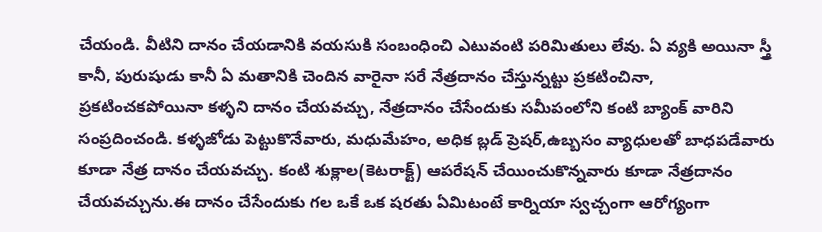చేయండి. వీటిని దానం చేయడానికి వయసుకి సంబంధించి ఎటువంటి పరిమితులు లేవు. ఏ వ్యకి అయినా స్త్రీ కానీ, పురుషుడు కానీ ఏ మతానికి చెందిన వారైనా సరే నేత్రదానం చేస్తున్నట్టు ప్రకటించినా, ప్రకటించకపోయినా కళ్ళని దానం చేయవచ్చు, నేత్రదానం చేసేందుకు సమీపంలోని కంటి బ్యాంక్ వారిని సంప్రదించండి. కళ్ళజోడు పెట్టుకొనేవారు, మధుమేహం, అధిక బ్లడ్ ప్రెషర్,ఉబ్బసం వ్యాధులతో బాధపడేవారు కూడా నేత్ర దానం చేయవచ్చు. కంటి శుక్లాల(కెటరాక్ట్) ఆపరేషన్ చేయించుకొన్నవారు కూడా నేత్రదానం చేయవచ్చును.ఈ దానం చేసేందుకు గల ఒకే ఒక షరతు ఏమిటంటే కార్నియా స్వచ్చంగా ఆరోగ్యంగా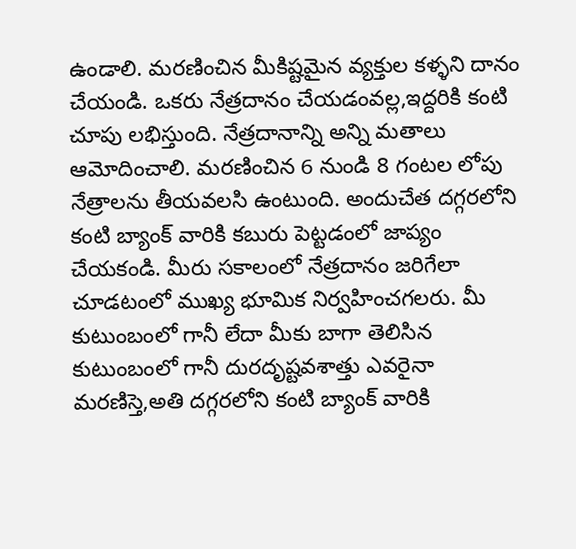ఉండాలి. మరణించిన మీకిష్టమైన వ్యక్తుల కళ్ళని దానం చేయండి. ఒకరు నేత్రదానం చేయడంవల్ల,ఇద్దరికి కంటి చూపు లభిస్తుంది. నేత్రదానాన్ని అన్ని మతాలు ఆమోదించాలి. మరణించిన 6 నుండి 8 గంటల లోపు నేత్రాలను తీయవలసి ఉంటుంది. అందుచేత దగ్గరలోని కంటి బ్యాంక్ వారికి కబురు పెట్టడంలో జాప్యం చేయకండి. మీరు సకాలంలో నేత్రదానం జరిగేలా చూడటంలో ముఖ్య భూమిక నిర్వహించగలరు. మీ కుటుంబంలో గానీ లేదా మీకు బాగా తెలిసిన కుటుంబంలో గానీ దురదృష్టవశాత్తు ఎవరైనా మరణిస్తె,అతి దగ్గరలోని కంటి బ్యాంక్ వారికి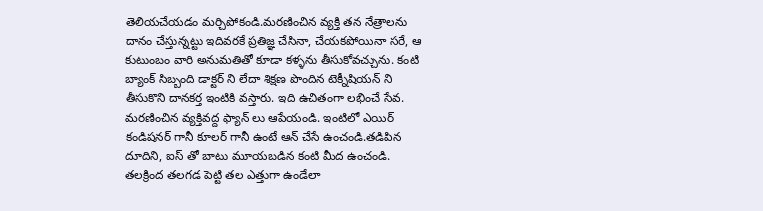తెలియచేయడం మర్చిపోకండి.మరణించిన వ్యక్తి తన నేత్రాలను దానం చేస్తున్నట్టు ఇదివరకే ప్రతిజ్ఞ చేసినా, చేయకపోయినా సరే, ఆ కుటుంబం వారి అనుమతితో కూడా కళ్ళను తీసుకోవచ్చును. కంటి బ్యాంక్ సిబ్బంది డాక్టర్ ని లేదా శిక్షణ పొందిన టెక్నీషియన్ ని తీసుకొని దానకర్త ఇంటికి వస్తారు. ఇది ఉచితంగా లభించే సేవ. మరణించిన వ్యక్తివద్ద ఫ్యాన్ లు ఆపేయండి. ఇంటిలో ఎయిర్ కండిషనర్ గానీ కూలర్ గానీ ఉంటే ఆన్ చేసే ఉంచండి.తడిపిన దూదిని, ఐస్ తో బాటు మూయబడిన కంటి మీద ఉంచండి. తలక్రింద తలగడ పెట్టి తల ఎత్తుగా ఉండేలా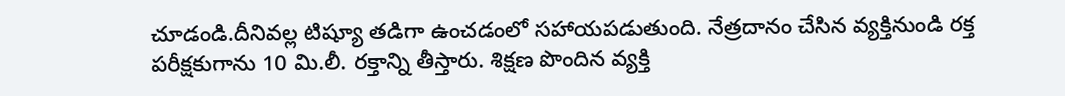చూడండి.దీనివల్ల టిష్యూ తడిగా ఉంచడంలో సహాయపడుతుంది. నేత్రదానం చేసిన వ్యక్తినుండి రక్త పరీక్షకుగాను 10 మి.లీ. రక్తాన్ని తీస్తారు. శిక్షణ పొందిన వ్యక్తి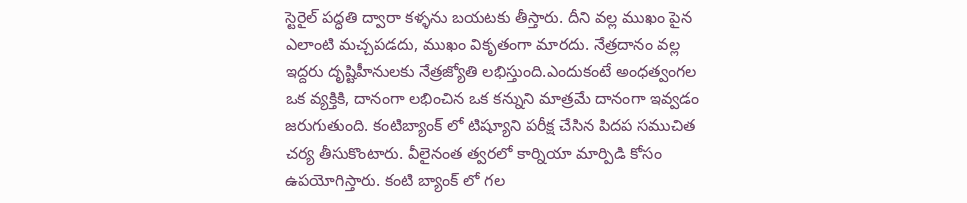స్టెరైల్ పద్ధతి ద్వారా కళ్ళను బయటకు తీస్తారు. దీని వల్ల ముఖం పైన ఎలాంటి మచ్చపడదు, ముఖం వికృతంగా మారదు. నేత్రదానం వల్ల ఇద్దరు దృష్టిహీనులకు నేత్రజ్యోతి లభిస్తుంది.ఎందుకంటే అంధత్వంగల ఒక వ్యక్తికి, దానంగా లభించిన ఒక కన్నుని మాత్రమే దానంగా ఇవ్వడం జరుగుతుంది. కంటిబ్యాంక్ లో టిష్యూని పరీక్ష చేసిన పిదప సముచిత చర్య తీసుకొంటారు. వీలైనంత త్వరలో కార్నియా మార్పిడి కోసం ఉపయోగిస్తారు. కంటి బ్యాంక్ లో గల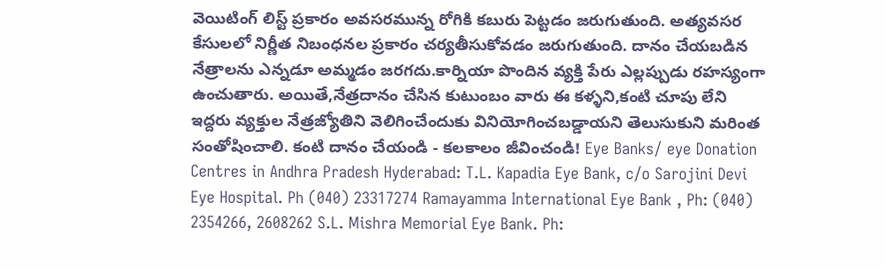వెయిటింగ్ లిస్ట్ ప్రకారం అవసరమున్న రోగికి కబురు పెట్టడం జరుగుతుంది. అత్యవసర కేసులలో నిర్ణీత నిబంధనల ప్రకారం చర్యతీసుకోవడం జరుగుతుంది. దానం చేయబడిన నేత్రాలను ఎన్నడూ అమ్మడం జరగదు.కార్నియా పొందిన వ్యక్తి పేరు ఎల్లప్పుడు రహస్యంగా ఉంచుతారు. అయితే,నేత్రదానం చేసిన కుటుంబం వారు ఈ కళ్ళని,కంటి చూపు లేని ఇద్దరు వ్యక్తుల నేత్రజ్యోతిని వెలిగించేందుకు వినియోగించబడ్డాయని తెలుసుకుని మరింత సంతోషించాలి. కంటి దానం చేయండి - కలకాలం జీవించండి! Eye Banks/ eye Donation Centres in Andhra Pradesh Hyderabad: T.L. Kapadia Eye Bank, c/o Sarojini Devi Eye Hospital. Ph (040) 23317274 Ramayamma International Eye Bank , Ph: (040) 2354266, 2608262 S.L. Mishra Memorial Eye Bank. Ph: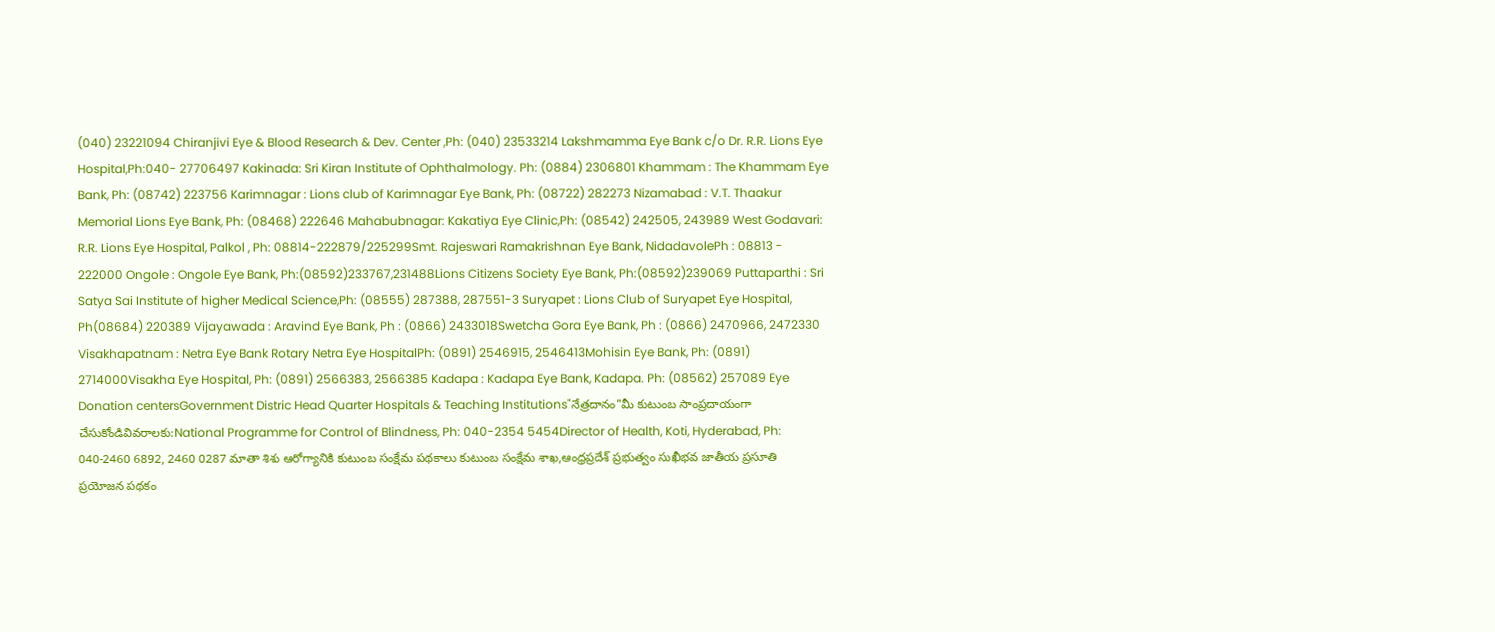(040) 23221094 Chiranjivi Eye & Blood Research & Dev. Center ,Ph: (040) 23533214 Lakshmamma Eye Bank c/o Dr. R.R. Lions Eye Hospital,Ph:040- 27706497 Kakinada: Sri Kiran Institute of Ophthalmology. Ph: (0884) 2306801 Khammam : The Khammam Eye Bank, Ph: (08742) 223756 Karimnagar : Lions club of Karimnagar Eye Bank, Ph: (08722) 282273 Nizamabad : V.T. Thaakur Memorial Lions Eye Bank, Ph: (08468) 222646 Mahabubnagar: Kakatiya Eye Clinic,Ph: (08542) 242505, 243989 West Godavari: R.R. Lions Eye Hospital, Palkol , Ph: 08814-222879/225299Smt. Rajeswari Ramakrishnan Eye Bank, NidadavolePh : 08813 - 222000 Ongole : Ongole Eye Bank, Ph:(08592)233767,231488Lions Citizens Society Eye Bank, Ph:(08592)239069 Puttaparthi : Sri Satya Sai Institute of higher Medical Science,Ph: (08555) 287388, 287551-3 Suryapet : Lions Club of Suryapet Eye Hospital, Ph(08684) 220389 Vijayawada : Aravind Eye Bank, Ph : (0866) 2433018Swetcha Gora Eye Bank, Ph : (0866) 2470966, 2472330 Visakhapatnam : Netra Eye Bank Rotary Netra Eye HospitalPh: (0891) 2546915, 2546413Mohisin Eye Bank, Ph: (0891) 2714000Visakha Eye Hospital, Ph: (0891) 2566383, 2566385 Kadapa : Kadapa Eye Bank, Kadapa. Ph: (08562) 257089 Eye Donation centersGovernment Distric Head Quarter Hospitals & Teaching Institutions"నేత్రదానం"మీ కుటుంబ సాంప్రదాయంగా చేసుకోండివివరాలకు:National Programme for Control of Blindness, Ph: 040-2354 5454Director of Health, Koti, Hyderabad, Ph: 040-2460 6892, 2460 0287 మాతా శిశు ఆరోగ్యానికి కుటుంబ సంక్షేమ పథకాలు కుటుంబ సంక్షేమ శాఖ,ఆంధ్రప్రదేశ్ ప్రభుత్వం సుఖీభవ జాతీయ ప్రసూతి ప్రయోజన పథకం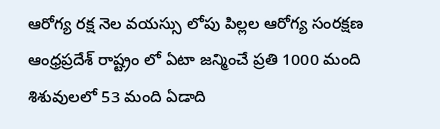ఆరోగ్య రక్ష నెల వయస్సు లోపు పిల్లల ఆరోగ్య సంరక్షణ ఆంధ్రప్రదేశ్ రాష్ట్రం లో ఏటా జన్మించే ప్రతి 1000 మంది శిశువులలో 53 మంది ఏడాది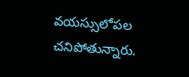వయస్సులోపల చనిపోతున్నారు.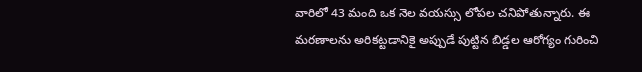వారిలో 43 మంది ఒక నెల వయస్సు లోపల చనిపోతున్నారు. ఈ మరణాలను అరికట్టడానికై అప్పుడే పుట్టిన బిడ్డల ఆరోగ్యం గురించి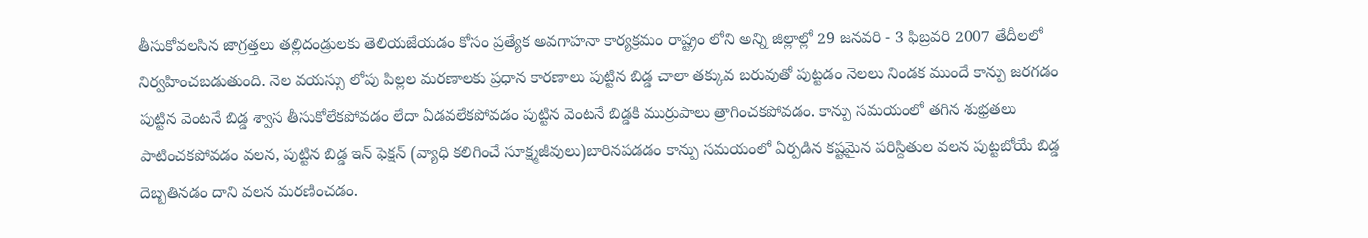తీసుకోవలసిన జాగ్రత్తలు తల్లిదండ్రులకు తెలియజేయడం కోసం ప్రత్యేక అవగాహనా కార్యక్రమం రాష్ట్రం లోని అన్ని జిల్లాల్లో 29 జనవరి - 3 ఫిబ్రవరి 2007 తేదీలలో నిర్వహించబడుతుంది. నెల వయస్సు లోపు పిల్లల మరణాలకు ప్రధాన కారణాలు పుట్టిన బిడ్డ చాలా తక్కువ బరువుతో పుట్టడం నెలలు నిండక ముందే కాన్పు జరగడం పుట్టిన వెంటనే బిడ్డ శ్వాస తీసుకోలేకపోవడం లేదా ఏడవలేకపోవడం పుట్టిన వెంటనే బిడ్డకి ముర్రుపాలు త్రాగించకపోవడం. కాన్పు సమయంలో తగిన శుభ్రతలు పాటించకపోవడం వలన, పుట్టిన బిడ్డ ఇన్ ఫెక్షన్ (వ్యాధి కలిగించే సూక్ష్మజీవులు)బారినపడడం కాన్పు సమయంలో ఏర్పడిన కష్టమైన పరిస్దితుల వలన పుట్టబోయే బిడ్డ దెబ్బతినడం దాని వలన మరణించడం.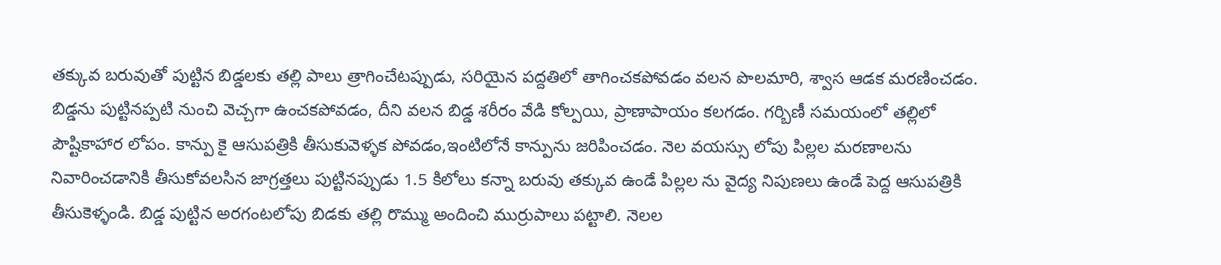తక్కువ బరువుతో పుట్టిన బిడ్డలకు తల్లి పాలు త్రాగించేటప్పుడు, సరియైన పద్దతిలో తాగించకపోవడం వలన పొలమారి, శ్వాస ఆడక మరణించడం. బిడ్డను పుట్టినప్పటి నుంచి వెచ్చగా ఉంచకపోవడం, దీని వలన బిడ్డ శరీరం వేడి కోల్పయి, ప్రాణాపాయం కలగడం. గర్బిణీ సమయంలో తల్లిలో పౌష్టికాహార లోపం. కాన్పు కై ఆసుపత్రికి తీసుకువెళ్ళక పోవడం,ఇంటిలోనే కాన్పును జరిపించడం. నెల వయస్సు లోపు పిల్లల మరణాలను నివారించడానికి తీసుకోవలసిన జాగ్రత్తలు పుట్టినప్పుడు 1.5 కిలోలు కన్నా బరువు తక్కువ ఉండే పిల్లల ను వైద్య నిపుణలు ఉండే పెద్ద ఆసుపత్రికి తీసుకెళ్ళండి. బిడ్డ పుట్టిన అరగంటలోపు బిడకు తల్లి రొమ్ము అందించి ముర్రుపాలు పట్టాలి. నెలల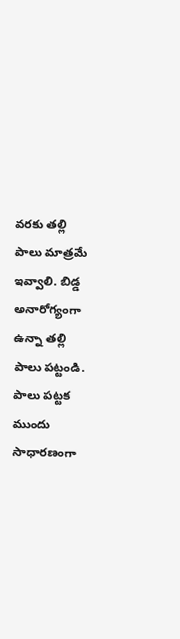వరకు తల్లి పాలు మాత్రమే ఇవ్వాలి. బిడ్డ అనారోగ్యంగా ఉన్నా తల్లి పాలు పట్టండి. పాలు పట్టక ముందు సాధారణంగా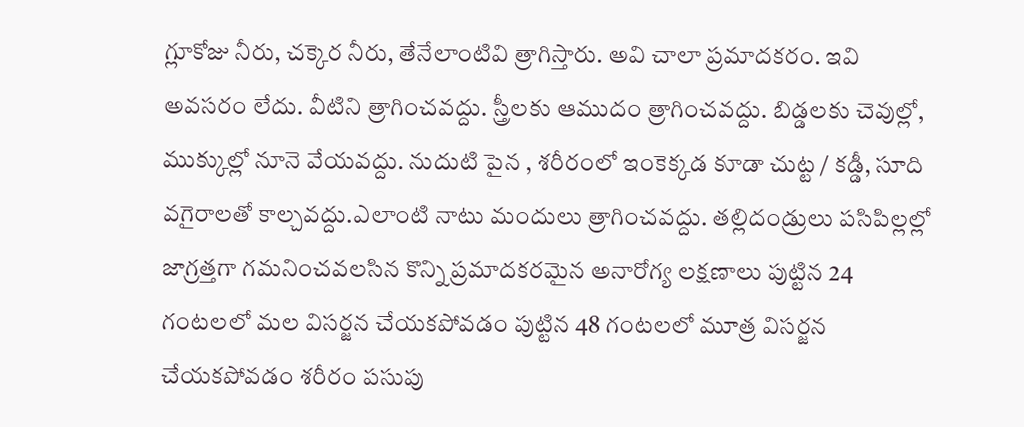గ్లూకోజు నీరు, చక్కెర నీరు, తేనేలాంటివి త్రాగిస్తారు. అవి చాలా ప్రమాదకరం. ఇవి అవసరం లేదు. వీటిని త్రాగించవద్దు. స్త్రీలకు ఆముదం త్రాగించవద్దు. బిడ్డలకు చెవుల్లో, ముక్కుల్లో నూనె వేయవద్దు. నుదుటి పైన , శరీరంలో ఇంకెక్కడ కూడా చుట్ట / కడ్డీ, సూది వగైరాలతో కాల్చవద్దు.ఎలాంటి నాటు మందులు త్రాగించవద్దు. తల్లిదండ్రులు పసిపిల్లల్లో జాగ్రత్తగా గమనించవలసిన కొన్ని ప్రమాదకరమైన అనారోగ్య లక్షణాలు పుట్టిన 24 గంటలలో మల విసర్జన చేయకపోవడం పుట్టిన 48 గంటలలో మూత్ర విసర్జన చేయకపోవడం శరీరం పసుపు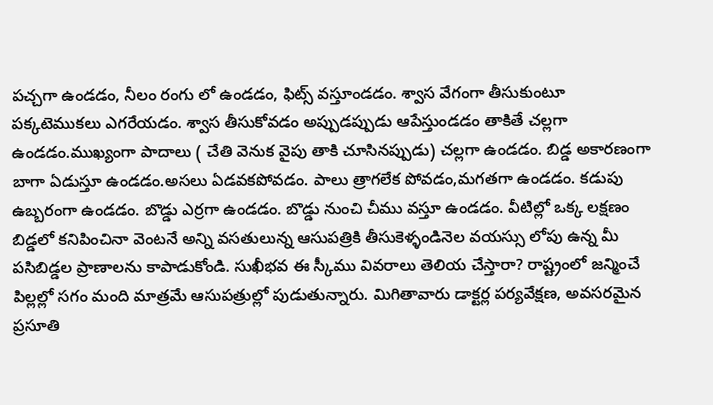పచ్చగా ఉండడం, నీలం రంగు లో ఉండడం, ఫిట్స్ వస్తూండడం. శ్వాస వేగంగా తీసుకుంటూ పక్కటెముకలు ఎగరేయడం. శ్వాస తీసుకోవడం అప్పుడప్పుడు ఆపేస్తుండడం తాకితే చల్లగా ఉండడం.ముఖ్యంగా పాదాలు ( చేతి వెనుక వైపు తాకి చూసినప్పుడు) చల్లగా ఉండడం. బిడ్డ అకారణంగా బాగా ఏడుస్తూ ఉండడం.అసలు ఏడవకపోవడం. పాలు త్రాగలేక పోవడం,మగతగా ఉండడం. కడుపు ఉబ్బరంగా ఉండడం. బొడ్డు ఎర్రగా ఉండడం. బొడ్డు నుంచి చీము వస్తూ ఉండడం. వీటిల్లో ఒక్క లక్షణం బిడ్డలో కనిపించినా వెంటనే అన్ని వసతులున్న ఆసుపత్రికి తీసుకెళ్ళండినెల వయస్సు లోపు ఉన్న మీ పసిబిడ్డల ప్రాణాలను కాపాడుకోండి. సుఖీభవ ఈ స్కీము వివరాలు తెలియ చేస్తారా? రాష్ట్రంలో జన్మించే పిల్లల్లో సగం మంది మాత్రమే ఆసుపత్రుల్లో పుడుతున్నారు. మిగితావారు డాక్టర్ల పర్యవేక్షణ, అవసరమైన ప్రసూతి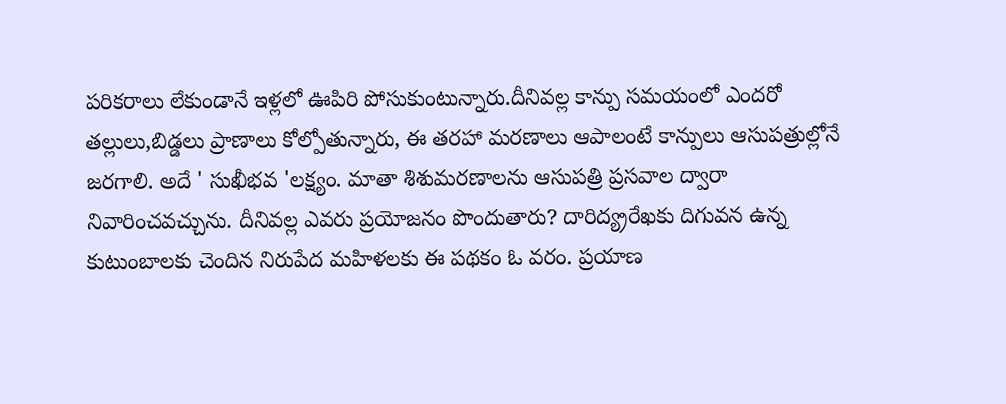పరికరాలు లేకుండానే ఇళ్లలో ఊపిరి పోసుకుంటున్నారు.దీనివల్ల కాన్పు సమయంలో ఎందరో తల్లులు,బిడ్డలు ప్రాణాలు కోల్పోతున్నారు, ఈ తరహా మరణాలు ఆపాలంటే కాన్పులు ఆసుపత్రుల్లోనే జరగాలి. అదే ' సుఖీభవ 'లక్ష్యం. మాతా శిశుమరణాలను ఆసుపత్రి ప్రసవాల ద్వారా నివారించవచ్చును. దీనివల్ల ఎవరు ప్రయోజనం పొందుతారు? దారిద్య్రరేఖకు దిగువన ఉన్న కుటుంబాలకు చెందిన నిరుపేద మహిళలకు ఈ పథకం ఓ వరం. ప్రయాణ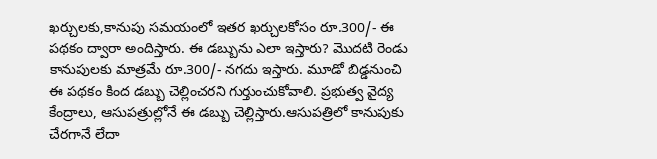ఖర్చులకు,కానుపు సమయంలో ఇతర ఖర్చులకోసం రూ.300/- ఈ పథకం ద్వారా అందిస్తారు. ఈ డబ్బును ఎలా ఇస్తారు? మొదటి రెండు కానుపులకు మాత్రమే రూ.300/- నగదు ఇస్తారు. మూడో బిడ్డనుంచి ఈ పథకం కింద డబ్బు చెల్లించరని గుర్తుంచుకోవాలి. ప్రభుత్వ వైద్య కేంద్రాలు, ఆసుపత్రుల్లోనే ఈ డబ్బు చెల్లిస్తారు.ఆసుపత్రిలో కానుపుకు చేరగానే లేదా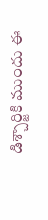డిశ్చార్జికి ముందు ఈ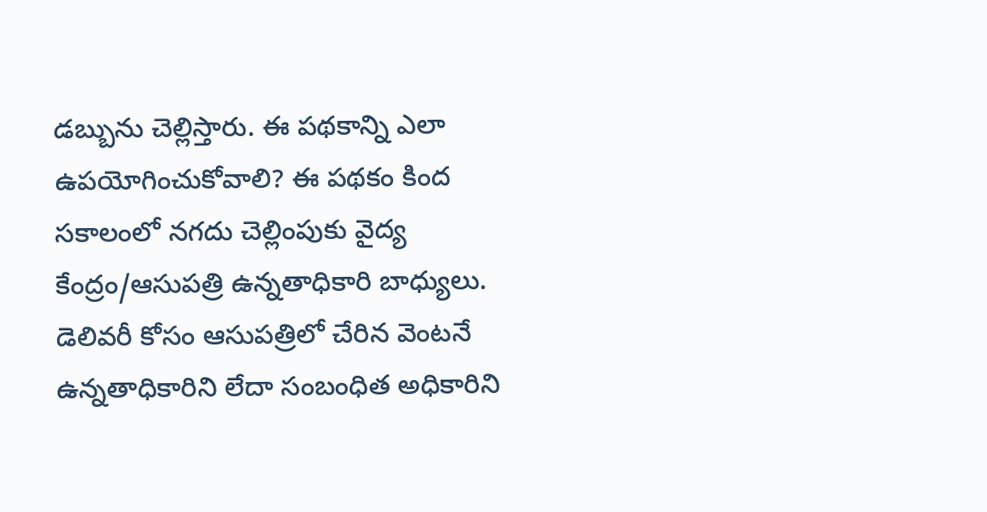డబ్బును చెల్లిస్తారు. ఈ పథకాన్ని ఎలా ఉపయోగించుకోవాలి? ఈ పథకం కింద సకాలంలో నగదు చెల్లింపుకు వైద్య కేంద్రం/ఆసుపత్రి ఉన్నతాధికారి బాధ్యులు. డెలివరీ కోసం ఆసుపత్రిలో చేరిన వెంటనే ఉన్నతాధికారిని లేదా సంబంధిత అధికారిని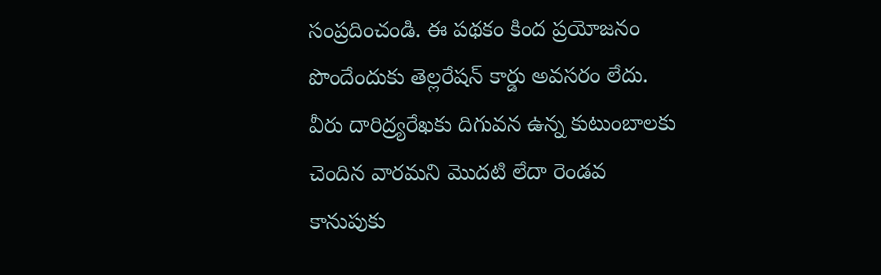సంప్రదించండి. ఈ పథకం కింద ప్రయోజనం పొందేందుకు తెల్లరేషన్ కార్డు అవసరం లేదు. వీరు దారిద్ర్యరేఖకు దిగువన ఉన్న కుటుంబాలకు చెందిన వారమని మొదటి లేదా రెండవ కానుపుకు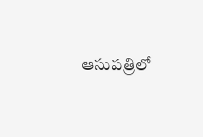ఆసుపత్రిలో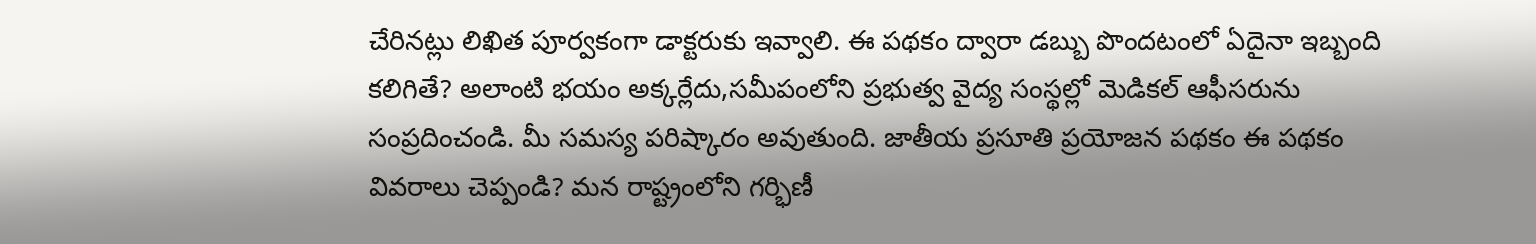చేరినట్లు లిఖిత పూర్వకంగా డాక్టరుకు ఇవ్వాలి. ఈ పథకం ద్వారా డబ్బు పొందటంలో ఏదైనా ఇబ్బంది కలిగితే? అలాంటి భయం అక్కర్లేదు,సమీపంలోని ప్రభుత్వ వైద్య సంస్థల్లో మెడికల్ ఆఫీసరును సంప్రదించండి. మీ సమస్య పరిష్కారం అవుతుంది. జాతీయ ప్రసూతి ప్రయోజన పథకం ఈ పథకం వివరాలు చెప్పండి? మన రాష్ట్రంలోని గర్భిణీ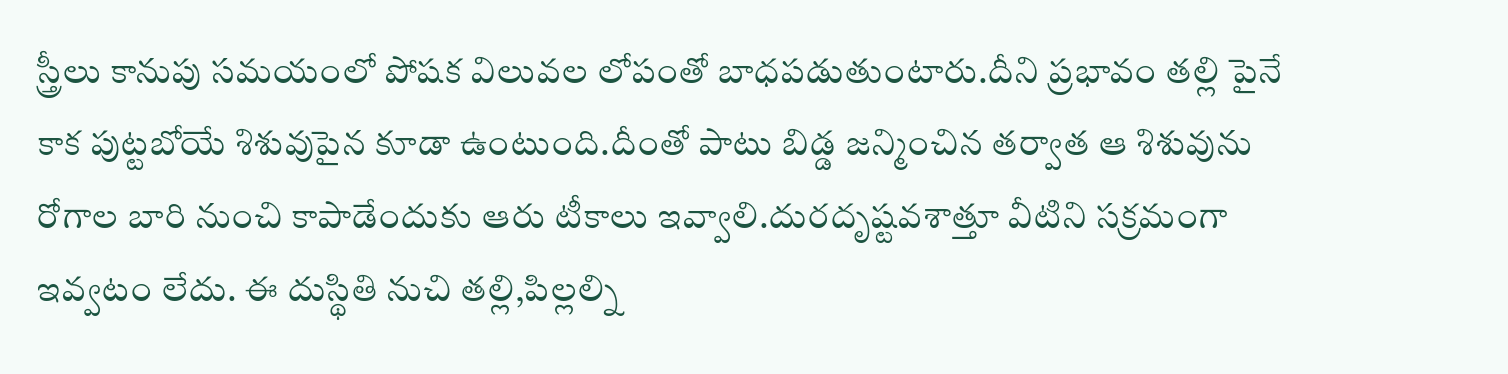స్త్రీలు కానుపు సమయంలో పోషక విలువల లోపంతో బాధపడుతుంటారు.దీని ప్రభావం తల్లి పైనే కాక పుట్టబోయే శిశువుపైన కూడా ఉంటుంది.దీంతో పాటు బిడ్డ జన్మించిన తర్వాత ఆ శిశువును రోగాల బారి నుంచి కాపాడేందుకు ఆరు టీకాలు ఇవ్వాలి.దురదృష్టవశాత్తూ వీటిని సక్రమంగా ఇవ్వటం లేదు. ఈ దుస్థితి నుచి తల్లి,పిల్లల్ని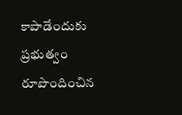కాపాడేందుకు ప్రభుత్వం రూపొందించిన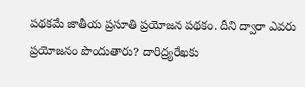పథకమే జాతీయ ప్రసూతి ప్రయోజన పథకం. దీని ద్వారా ఎవరు ప్రయోజనం పొందుతారు? దారిద్ర్యరేఖకు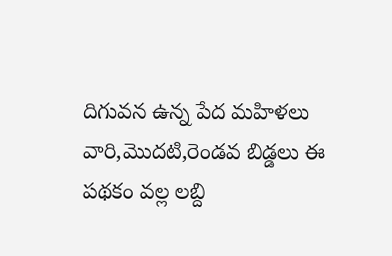దిగువన ఉన్న పేద మహిళలు వారి,మొదటి,రెండవ బిడ్డలు ఈ పథకం వల్ల లబ్ది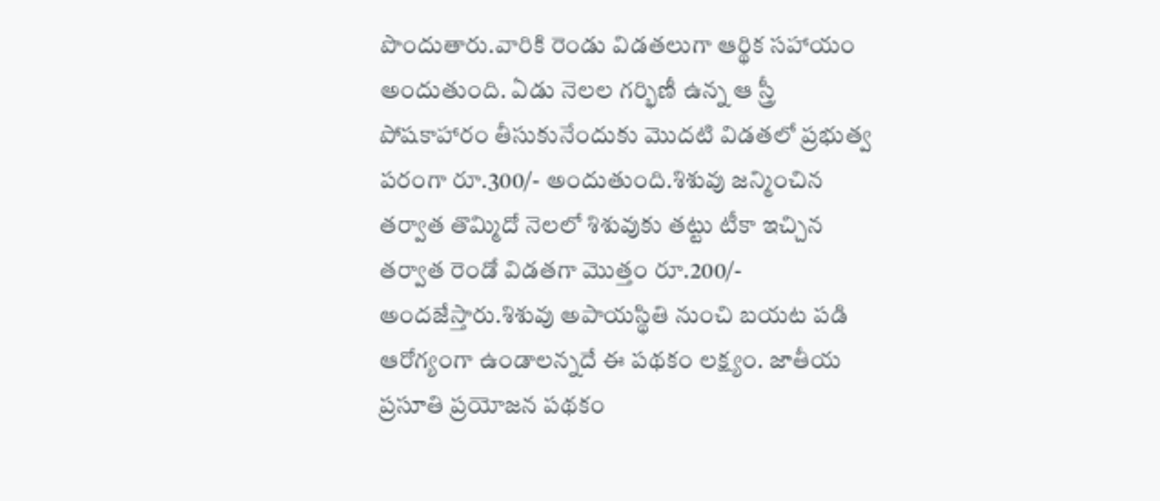పొందుతారు.వారికి రెండు విడతలుగా ఆర్థిక సహాయం అందుతుంది. ఏడు నెలల గర్భిణీ ఉన్న ఆ స్త్రీ పోషకాహారం తీసుకునేందుకు మొదటి విడతలో ప్రభుత్వ పరంగా రూ.300/- అందుతుంది.శిశువు జన్మించిన తర్వాత తొమ్మిదో నెలలో శిశువుకు తట్టు టీకా ఇచ్చిన తర్వాత రెండో విడతగా మొత్తం రూ.200/- అందజేస్తారు.శిశువు అపాయస్థితి నుంచి బయట పడి ఆరోగ్యంగా ఉండాలన్నదే ఈ పథకం లక్ష్యం. జాతీయ ప్రసూతి ప్రయోజన పథకం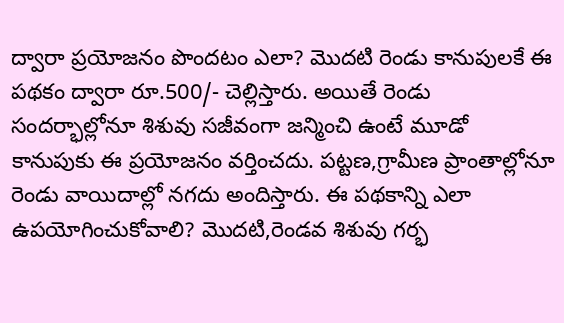ద్వారా ప్రయోజనం పొందటం ఎలా? మొదటి రెండు కానుపులకే ఈ పథకం ద్వారా రూ.500/- చెల్లిస్తారు. అయితే రెండు సందర్భాల్లోనూ శిశువు సజీవంగా జన్మించి ఉంటే మూడో కానుపుకు ఈ ప్రయోజనం వర్తించదు. పట్టణ,గ్రామీణ ప్రాంతాల్లోనూ రెండు వాయిదాల్లో నగదు అందిస్తారు. ఈ పథకాన్ని ఎలా ఉపయోగించుకోవాలి? మొదటి,రెండవ శిశువు గర్భ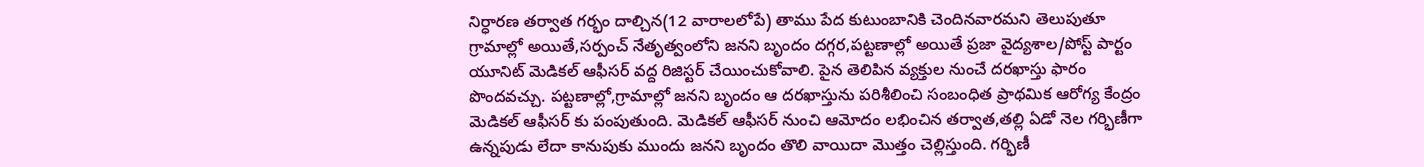నిర్ధారణ తర్వాత గర్భం దాల్చిన(12 వారాలలోపే) తాము పేద కుటుంబానికి చెందినవారమని తెలుపుతూ గ్రామాల్లో అయితే,సర్పంచ్ నేతృత్వంలోని జనని బృందం దగ్గర,పట్టణాల్లో అయితే ప్రజా వైద్యశాల/పోస్ట్ పార్టం యూనిట్ మెడికల్ ఆఫీసర్ వద్ద రిజిస్టర్ చేయించుకోవాలి. పైన తెలిపిన వ్యక్తుల నుంచే దరఖాస్తు ఫారం పొందవచ్చు. పట్టణాల్లో,గ్రామాల్లో జనని బృందం ఆ దరఖాస్తును పరిశీలించి సంబంధిత ప్రాథమిక ఆరోగ్య కేంద్రం మెడికల్ ఆఫీసర్ కు పంపుతుంది. మెడికల్ ఆఫీసర్ నుంచి ఆమోదం లభించిన తర్వాత,తల్లి ఏడో నెల గర్భిణీగా ఉన్నపుడు లేదా కానుపుకు ముందు జనని బృందం తొలి వాయిదా మొత్తం చెల్లిస్తుంది. గర్భిణీ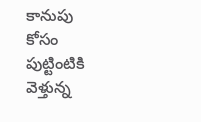కానుపు కోసం పుట్టింటికి వెళ్తున్న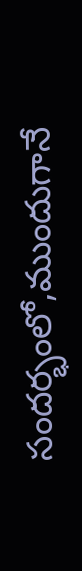సందర్భంలో,ముందుగానే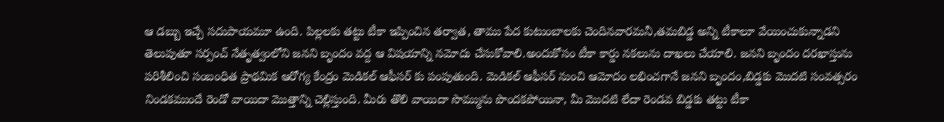ఆ డబ్బు ఇచ్చే సదుపాయమూ ఉంది. పిల్లలకు తట్టు టీకా ఇప్పించిన తర్వాత, తాము పేద కుటుంబాలకు చెందినవారమనీ,తమబిడ్డ అన్ని టీకాలూ వేయించుకున్నాడని తెలుపుతూ సర్పంచ్ నేతృత్వంలోని జనని బృందం వద్ద ఆ విషయాన్ని నమోదు చేసుకోవాలి.అందుకోసం టీకా కార్డు నకలును దాఖలు చేయాలి. జనని బృందం దరఖాస్తును పరిశీలించి సంబంధిత ప్రాథమిక ఆరోగ్య కేంద్రం మెడికల్ ఆఫీసర్ కు పంపుతుంది. మెడికల్ ఆఫీసర్ నుంచి ఆమోదం లభించగానే జనని బృందం,బిడ్డకు మొదటి సంవత్సరం నిండకముందే రెండో వాయిదా మొత్తాన్ని చెల్లిస్తుంది. మీరు తొలి వాయిదా సొమ్మును పొందకపోయినా, మీ మొదటి లేదా రెండవ బిడ్డకు తట్టు టీకా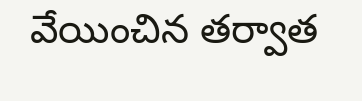వేయించిన తర్వాత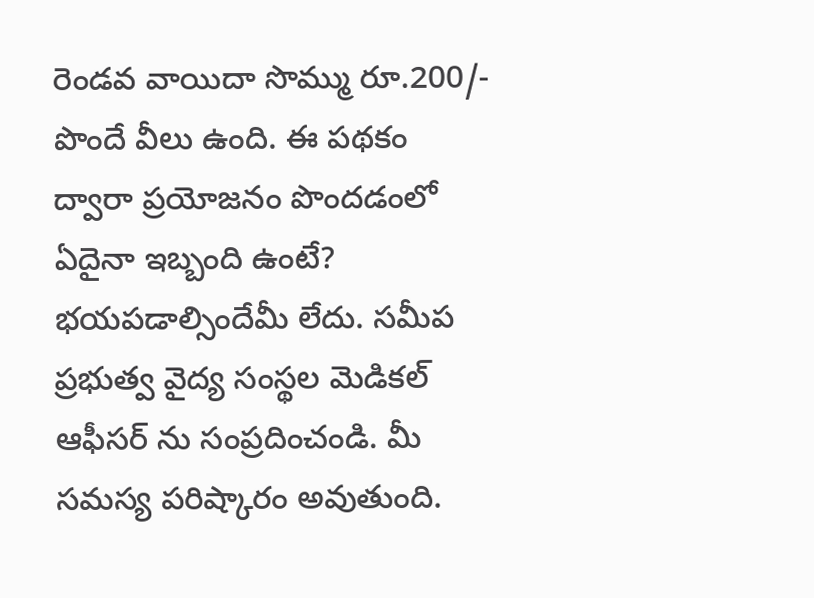రెండవ వాయిదా సొమ్ము రూ.200/- పొందే వీలు ఉంది. ఈ పథకం ద్వారా ప్రయోజనం పొందడంలో ఏదైనా ఇబ్బంది ఉంటే? భయపడాల్సిందేమీ లేదు. సమీప ప్రభుత్వ వైద్య సంస్థల మెడికల్ ఆఫీసర్ ను సంప్రదించండి. మీ సమస్య పరిష్కారం అవుతుంది.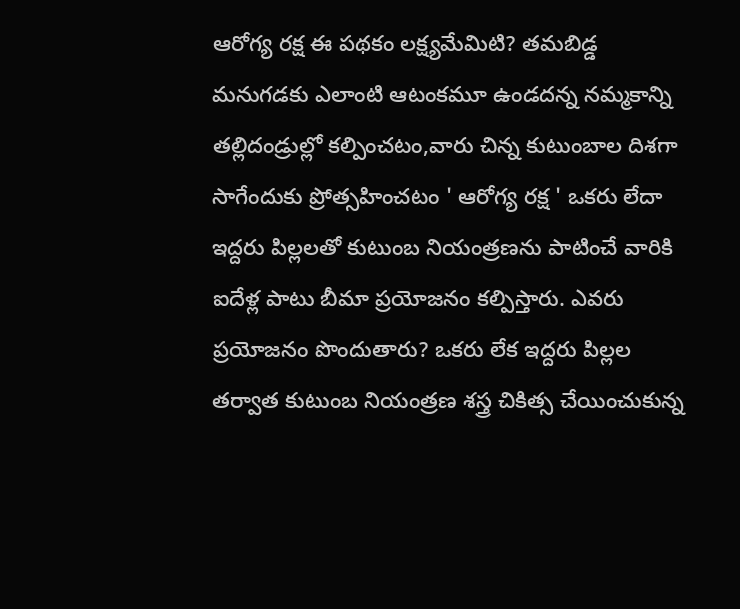ఆరోగ్య రక్ష ఈ పథకం లక్ష్యమేమిటి? తమబిడ్డ మనుగడకు ఎలాంటి ఆటంకమూ ఉండదన్న నమ్మకాన్ని తల్లిదండ్రుల్లో కల్పించటం,వారు చిన్న కుటుంబాల దిశగా సాగేందుకు ప్రోత్సహించటం ' ఆరోగ్య రక్ష ' ఒకరు లేదా ఇద్దరు పిల్లలతో కుటుంబ నియంత్రణను పాటించే వారికి ఐదేళ్ల పాటు బీమా ప్రయోజనం కల్పిస్తారు. ఎవరు ప్రయోజనం పొందుతారు? ఒకరు లేక ఇద్దరు పిల్లల తర్వాత కుటుంబ నియంత్రణ శస్త్ర చికిత్స చేయించుకున్న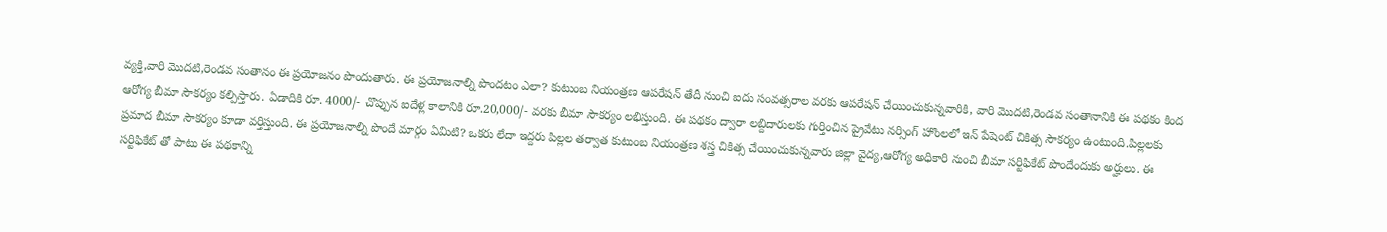వ్యక్తి,వారి మొదటి,రెండవ సంతానం ఈ ప్రయోజనం పొందుతారు. ఈ ప్రయోజనాల్ని పొందటం ఎలా? కుటుంబ నియంత్రణ ఆపరేషన్ తేదీ నుంచి ఐదు సంవత్సరాల వరకు ఆపరేషన్ చేయించుకున్నవారికి, వారి మొదటి,రెండవ సంతానానికి ఈ పథకం కింద ఆరోగ్య బీమా సౌకర్యం కల్పిస్తారు. ఏడాదికి రూ. 4000/- చొప్పున ఐదేళ్ల కాలానికి రూ.20,000/- వరకు బీమా సౌకర్యం లభిస్తుంది. ఈ పథకం ద్వారా లబ్దిదారులకు గుర్తించిన ప్రైవేటు నర్సింగ్ హొంలలో ఇన్ పేషెంట్ చికిత్స సౌకర్యం ఉంటుంది.పిల్లలకు ప్రమాద బీమా సౌకర్యం కూడా వర్తిస్తుంది. ఈ ప్రయోజనాల్ని పొందే మార్గం ఏమిటి? ఒకరు లేదా ఇద్దరు పిల్లల తర్వాత కుటుంబ నియంత్రణ శస్త్ర చికిత్స చేయించుకున్నవారు జిల్లా వైద్య,ఆరోగ్య అధికారి నుంచి బీమా సర్టిఫికేట్ పొందేందుకు అర్హులు. ఈ సర్టిఫికేట్ తో పాటు ఈ పథకాన్ని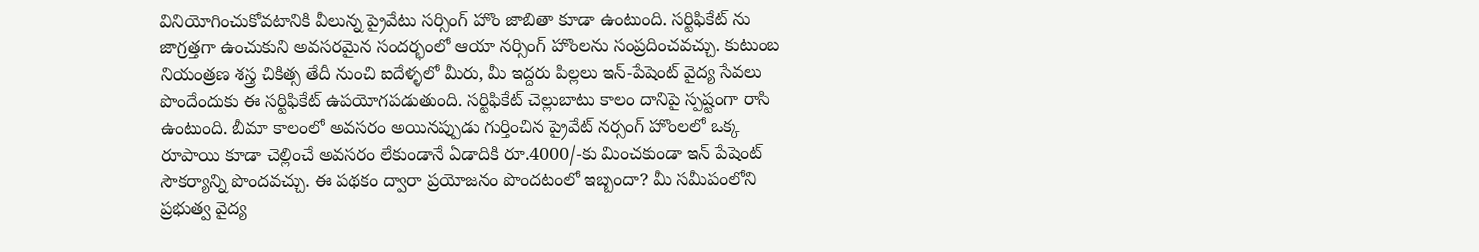వినియోగించుకోవటానికి వీలున్న ప్రైవేటు సర్సింగ్ హొం జాబితా కూడా ఉంటుంది. సర్టిఫికేట్ ను జాగ్రత్తగా ఉంచుకుని అవసరమైన సందర్భంలో ఆయా నర్సింగ్ హొంలను సంప్రదించవచ్చు. కుటుంబ నియంత్రణ శస్త్ర చికిత్స తేదీ నుంచి ఐదేళ్ళలో మీరు, మీ ఇద్దరు పిల్లలు ఇన్-పేషెంట్ వైద్య సేవలు పొందేందుకు ఈ సర్టిఫికేట్ ఉపయోగపడుతుంది. సర్టిఫికేట్ చెల్లుబాటు కాలం దానిపై స్పష్టంగా రాసి ఉంటుంది. బీమా కాలంలో అవసరం అయినప్పుడు గుర్తించిన ప్రైవేట్ నర్సంగ్ హొంలలో ఒక్క రూపాయి కూడా చెల్లించే అవసరం లేకుండానే ఏడాదికి రూ.4000/-కు మించకుండా ఇన్ పేషెంట్ సౌకర్యాన్ని పొందవచ్చు. ఈ పథకం ద్వారా ప్రయోజనం పొందటంలో ఇబ్బందా? మీ సమీపంలోని ప్రభుత్వ వైద్య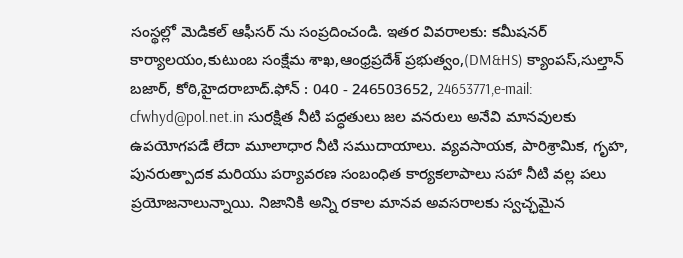సంస్థల్లో మెడికల్ ఆఫీసర్ ను సంప్రదించండి. ఇతర వివరాలకు: కమీషనర్ కార్యాలయం,కుటుంబ సంక్షేమ శాఖ,ఆంధ్రప్రదేశ్ ప్రభుత్వం,(DM&HS) క్యాంపస్,సుల్తాన్ బజార్, కోఠి,హైదరాబాద్.ఫోన్ : 040 - 246503652, 24653771,e-mail: cfwhyd@pol.net.in సురక్షిత నీటి పద్ధతులు జల వనరులు అనేవి మానవులకు ఉపయోగపడే లేదా మూలాధార నీటి సముదాయాలు. వ్యవసాయక, పారిశ్రామిక, గృహ, పునరుత్పాదక మరియు పర్యావరణ సంబంధిత కార్యకలాపాలు సహా నీటి వల్ల పలు ప్రయోజనాలున్నాయి. నిజానికి అన్ని రకాల మానవ అవసరాలకు స్వచ్ఛమైన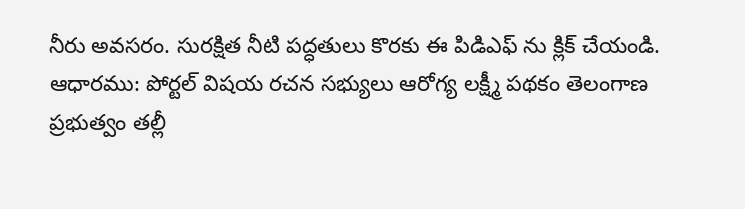నీరు అవసరం. సురక్షిత నీటి పద్ధతులు కొరకు ఈ పిడిఎఫ్ ను క్లిక్ చేయండి. ఆధారము: పోర్టల్ విషయ రచన సభ్యులు ఆరోగ్య లక్ష్మీ పథకం తెలంగాణ ప్రభుత్వం తల్లీ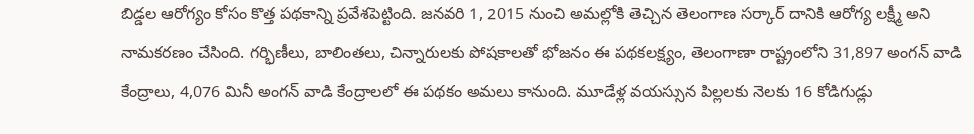బిడ్డల ఆరోగ్యం కోసం కొత్త పథకాన్ని ప్రవేశపెట్టింది. జనవరి 1, 2015 నుంచి అమల్లోకి తెచ్చిన తెలంగాణ సర్కార్ దానికి ఆరోగ్య లక్ష్మీ అని నామకరణం చేసింది. గర్భిణీలు, బాలింతలు, చిన్నారులకు పోషకాలతో భోజనం ఈ పథకలక్ష్యం, తెలంగాణా రాష్ట్రంలోని 31,897 అంగన్ వాడి కేంద్రాలు, 4,076 మినీ అంగన్ వాడి కేంద్రాలలో ఈ పథకం అమలు కానుంది. మూడేళ్ల వయస్సున పిల్లలకు నెలకు 16 కోడిగుడ్లు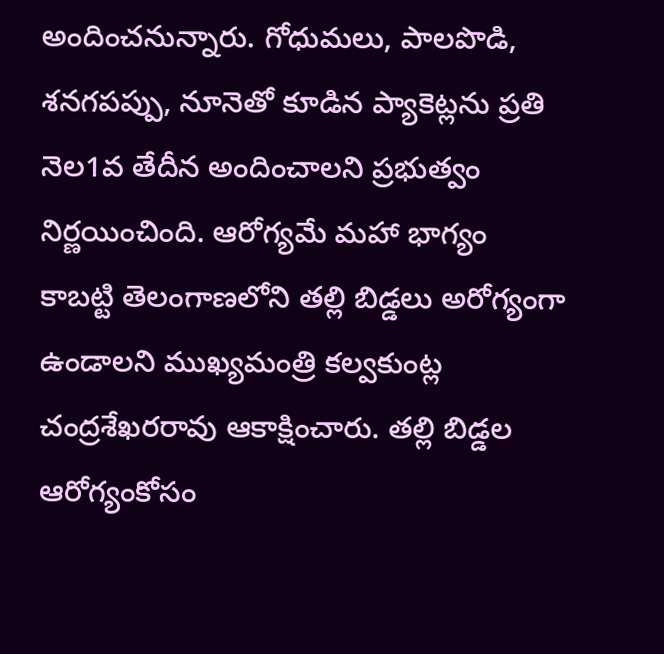అందించనున్నారు. గోధుమలు, పాలపొడి, శనగపప్పు, నూనెతో కూడిన ప్యాకెట్లను ప్రతి నెల1వ తేదీన అందించాలని ప్రభుత్వం నిర్ణయించింది. ఆరోగ్యమే మహా భాగ్యం కాబట్టి తెలంగాణలోని తల్లి బిడ్డలు అరోగ్యంగా ఉండాలని ముఖ్యమంత్రి కల్వకుంట్ల చంద్రశేఖరరావు ఆకాక్షించారు. తల్లి బిడ్డల ఆరోగ్యంకోసం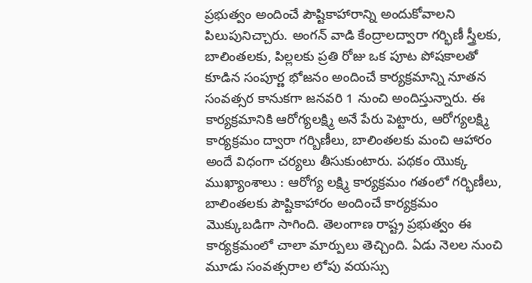ప్రభుత్వం అందించే పౌష్టికాహారాన్ని అందుకోవాలని పిలుపునిచ్చారు. అంగన్ వాడి కేంద్రాలద్వారా గర్భిణీ స్త్రీలకు, బాలింతలకు, పిల్లలకు ప్రతి రోజు ఒక పూట పోషకాలతో కూడిన సంపూర్ణ భోజనం అందించే కార్యక్రమాన్ని నూతన సంవత్సర కానుకగా జనవరి 1 నుంచి అందిస్తున్నారు. ఈ కార్యక్రమానికి ఆరోగ్యలక్ష్మి అనే పేరు పెట్టారు, ఆరోగ్యలక్ష్మి కార్యక్రమం ద్వారా గర్బిణీలు, బాలింతలకు మంచి ఆహారం అందే విధంగా చర్యలు తీసుకుంటారు. పథకం యొక్క ముఖ్యాంశాలు : ఆరోగ్య లక్ష్మి కార్యక్రమం గతంలో గర్భిణీలు, బాలింతలకు పౌష్టికాహారం అందించే కార్యక్రమం మొక్కుబడిగా సాగింది. తెలంగాణ రాష్ట్ర ప్రభుత్వం ఈ కార్యక్రమంలో చాలా మార్పులు తెచ్చింది. ఏడు నెలల నుంచి మూడు సంవత్సరాల లోపు వయస్సు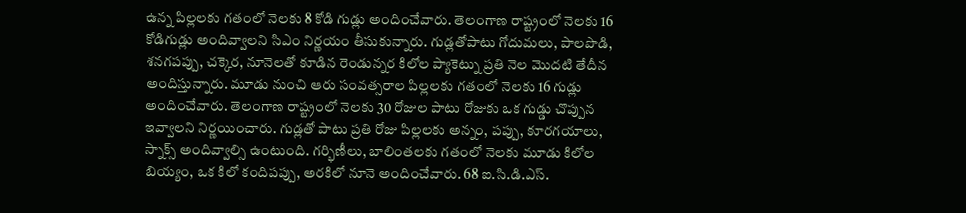ఉన్న పిల్లలకు గతంలో నెలకు 8 కోడి గుడ్లు అందించేవారు. తెలంగాణ రాష్ట్రంలో నెలకు 16 కోడిగుడ్లు అందివ్వాలని సిఎం నిర్ణయం తీసుకున్నారు. గుడ్లతోపాటు గోదుమలు, పాలపొడి, శనగపప్పు, చక్కెర, నూనెలతో కూడిన రెండున్నర కిలోల ప్యాకెట్ను ప్రతి నెల మొదటి తేదీన అందిస్తున్నారు. మూడు నుంచి ఆరు సంవత్సరాల పిల్లలకు గతంలో నెలకు 16 గుడ్లు అందించేవారు. తెలంగాణ రాష్ట్రంలో నెలకు 30 రోజుల పాటు రోజుకు ఒక గుడ్డు చొప్పున ఇవ్వాలని నిర్ణయించారు. గుడ్లతో పాటు ప్రతి రోజు పిల్లలకు అన్నం, పప్పు, కూరగయాలు, స్నాక్స్ అందివ్వాల్సి ఉంటుంది. గర్భిణీలు, బాలింతలకు గతంలో నెలకు మూడు కిలోల బియ్యం, ఒక కిలో కందిపప్పు, అరకిలో నూనె అందించేవారు. 68 ఐ.సి.డి.ఎస్.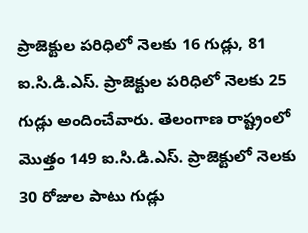ప్రాజెక్టుల పరిధిలో నెలకు 16 గుడ్లు, 81 ఐ.సి.డి.ఎస్. ప్రాజెక్టుల పరిధిలో నెలకు 25 గుడ్లు అందించేవారు. తెలంగాణ రాష్ట్రంలో మొత్తం 149 ఐ.సి.డి.ఎస్. ప్రాజెక్టులో నెలకు 30 రోజుల పాటు గుడ్లు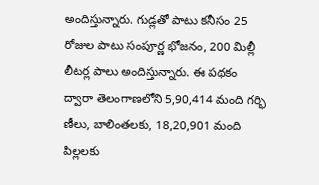అందిస్తున్నారు. గుడ్లతో పాటు కనీసం 25 రోజుల పాటు సంపూర్ణ భోజనం, 200 మిల్లీ లీటర్ల పాలు అందిస్తున్నారు. ఈ పథకం ద్వారా తెలంగాణలోని 5,90,414 మంది గర్భి ణీలు, బాలింతలకు, 18,20,901 మంది పిల్లలకు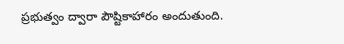ప్రభుత్వం ద్వారా పౌష్టికాహారం అందుతుంది.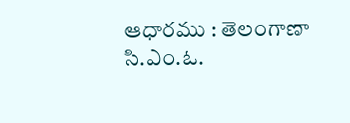ఆధారము : తెలంగాణా సి.ఎం.ఓ.